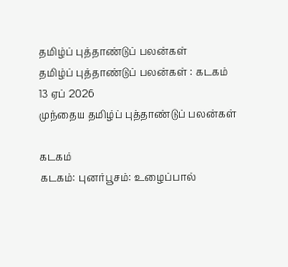தமிழ்ப் புத்தாண்டுப் பலன்கள்
தமிழ்ப் புத்தாண்டுப் பலன்கள் : கடகம்
13 ஏப் 2026
முந்தைய தமிழ்ப் புத்தாண்டுப் பலன்கள்

கடகம்
கடகம்: புனர்பூசம்: உழைப்பால்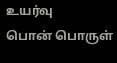உயர்வு
பொன் பொருள்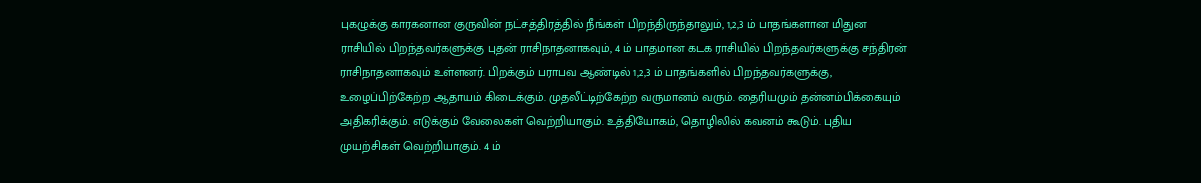புகழுக்கு காரகனான குருவின் நட்சத்திரத்தில் நீங்கள் பிறந்திருந்தாலும், 1,2,3 ம் பாதங்களான மிதுன ராசியில் பிறந்தவர்களுக்கு புதன் ராசிநாதனாகவும், 4 ம் பாதமான கடக ராசியில் பிறந்தவர்களுக்கு சந்திரன் ராசிநாதனாகவும் உள்ளனர். பிறக்கும் பராபவ ஆண்டில் 1,2,3 ம் பாதங்களில் பிறந்தவர்களுக்கு, உழைப்பிற்கேற்ற ஆதாயம் கிடைக்கும். முதலீட்டிற்கேற்ற வருமானம் வரும். தைரியமும் தன்னம்பிக்கையும் அதிகரிக்கும். எடுக்கும் வேலைகள் வெற்றியாகும். உத்தியோகம், தொழிலில் கவனம் கூடும். புதிய முயற்சிகள் வெற்றியாகும். 4 ம்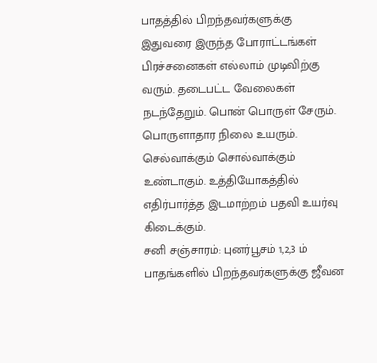பாதத்தில் பிறந்தவர்களுக்கு இதுவரை இருந்த போராட்டங்கள் பிரச்சனைகள் எல்லாம் முடிவிற்கு வரும். தடைபட்ட வேலைகள் நடந்தேறும். பொன் பொருள் சேரும். பொருளாதார நிலை உயரும். செல்வாக்கும் சொல்வாக்கும் உண்டாகும். உத்தியோகத்தில் எதிர்பார்த்த இடமாற்றம் பதவி உயர்வு கிடைக்கும்.
சனி சஞ்சாரம்: புனர்பூசம் 1,2,3 ம் பாதங்களில் பிறந்தவர்களுக்கு ஜீவன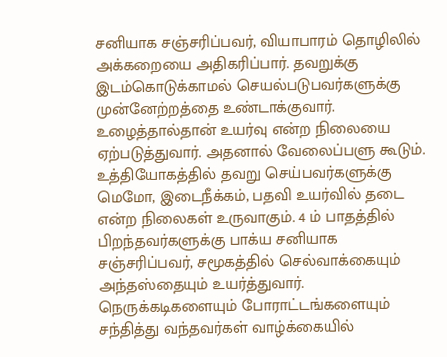சனியாக சஞ்சரிப்பவர், வியாபாரம் தொழிலில் அக்கறையை அதிகரிப்பார். தவறுக்கு இடம்கொடுக்காமல் செயல்படுபவர்களுக்கு முன்னேற்றத்தை உண்டாக்குவார். உழைத்தால்தான் உயர்வு என்ற நிலையை ஏற்படுத்துவார். அதனால் வேலைப்பளு கூடும். உத்தியோகத்தில் தவறு செய்பவர்களுக்கு மெமோ, இடைநீக்கம், பதவி உயர்வில் தடை என்ற நிலைகள் உருவாகும். 4 ம் பாதத்தில் பிறந்தவர்களுக்கு பாக்ய சனியாக சஞ்சரிப்பவர், சமூகத்தில் செல்வாக்கையும் அந்தஸ்தையும் உயர்த்துவார். நெருக்கடிகளையும் போராட்டங்களையும் சந்தித்து வந்தவர்கள் வாழ்க்கையில்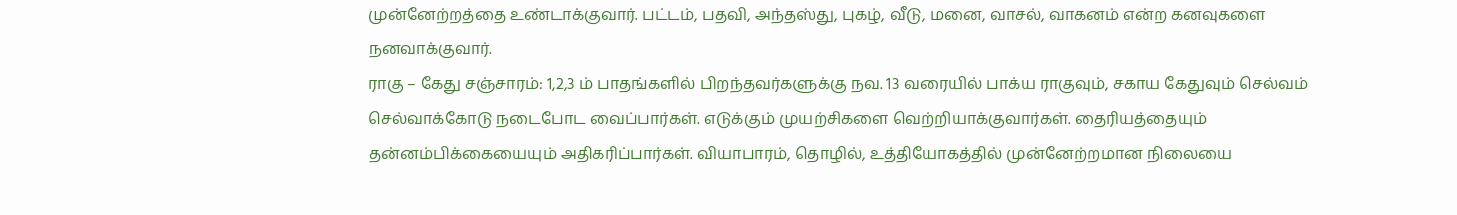முன்னேற்றத்தை உண்டாக்குவார். பட்டம், பதவி, அந்தஸ்து, புகழ், வீடு, மனை, வாசல், வாகனம் என்ற கனவுகளை நனவாக்குவார்.
ராகு – கேது சஞ்சாரம்: 1,2,3 ம் பாதங்களில் பிறந்தவர்களுக்கு நவ. 13 வரையில் பாக்ய ராகுவும், சகாய கேதுவும் செல்வம் செல்வாக்கோடு நடைபோட வைப்பார்கள். எடுக்கும் முயற்சிகளை வெற்றியாக்குவார்கள். தைரியத்தையும் தன்னம்பிக்கையையும் அதிகரிப்பார்கள். வியாபாரம், தொழில், உத்தியோகத்தில் முன்னேற்றமான நிலையை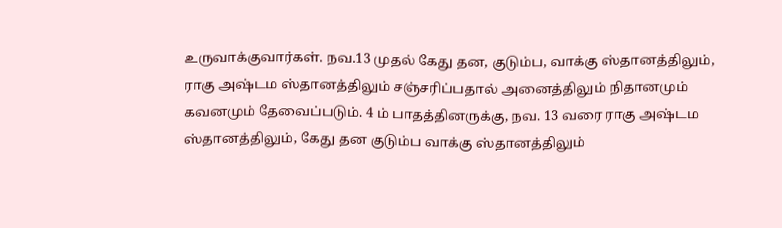உருவாக்குவார்கள். நவ.13 முதல் கேது தன, குடும்ப, வாக்கு ஸ்தானத்திலும், ராகு அஷ்டம ஸ்தானத்திலும் சஞ்சரிப்பதால் அனைத்திலும் நிதானமும் கவனமும் தேவைப்படும். 4 ம் பாதத்தினருக்கு, நவ. 13 வரை ராகு அஷ்டம ஸ்தானத்திலும், கேது தன குடும்ப வாக்கு ஸ்தானத்திலும்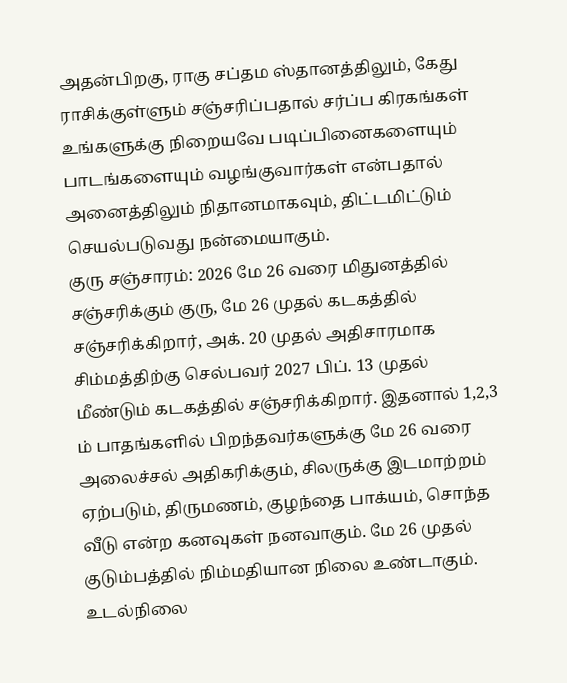அதன்பிறகு, ராகு சப்தம ஸ்தானத்திலும், கேது ராசிக்குள்ளும் சஞ்சரிப்பதால் சர்ப்ப கிரகங்கள் உங்களுக்கு நிறையவே படிப்பினைகளையும் பாடங்களையும் வழங்குவார்கள் என்பதால் அனைத்திலும் நிதானமாகவும், திட்டமிட்டும் செயல்படுவது நன்மையாகும்.
குரு சஞ்சாரம்: 2026 மே 26 வரை மிதுனத்தில் சஞ்சரிக்கும் குரு, மே 26 முதல் கடகத்தில் சஞ்சரிக்கிறார், அக். 20 முதல் அதிசாரமாக சிம்மத்திற்கு செல்பவர் 2027 பிப். 13 முதல் மீண்டும் கடகத்தில் சஞ்சரிக்கிறார். இதனால் 1,2,3 ம் பாதங்களில் பிறந்தவர்களுக்கு மே 26 வரை அலைச்சல் அதிகரிக்கும், சிலருக்கு இடமாற்றம் ஏற்படும், திருமணம், குழந்தை பாக்யம், சொந்த வீடு என்ற கனவுகள் நனவாகும். மே 26 முதல் குடும்பத்தில் நிம்மதியான நிலை உண்டாகும். உடல்நிலை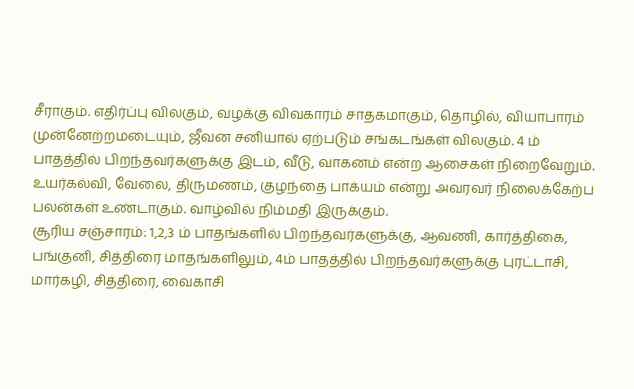சீராகும். எதிர்ப்பு விலகும், வழக்கு விவகாரம் சாதகமாகும், தொழில், வியாபாரம் முன்னேற்றமடையும், ஜீவன சனியால் ஏற்படும் சங்கடங்கள் விலகும். 4 ம் பாதத்தில் பிறந்தவர்களுக்கு இடம், வீடு, வாகனம் என்ற ஆசைகள் நிறைவேறும். உயர்கல்வி, வேலை, திருமணம், குழந்தை பாக்யம் என்று அவரவர் நிலைக்கேற்ப பலன்கள் உண்டாகும். வாழ்வில் நிம்மதி இருக்கும்.
சூரிய சஞ்சாரம்: 1,2,3 ம் பாதங்களில் பிறந்தவர்களுக்கு, ஆவணி, கார்த்திகை, பங்குனி, சித்திரை மாதங்களிலும், 4ம் பாதத்தில் பிறந்தவர்களுக்கு புரட்டாசி, மார்கழி, சித்திரை, வைகாசி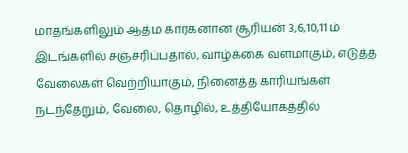மாதங்களிலும் ஆத்ம காரகனான சூரியன் 3,6,10,11 ம் இடங்களில் சஞ்சரிப்பதால், வாழ்க்கை வளமாகும், எடுத்த வேலைகள் வெற்றியாகும், நினைத்த காரியங்கள் நடந்தேறும், வேலை, தொழில், உத்தியோகத்தில்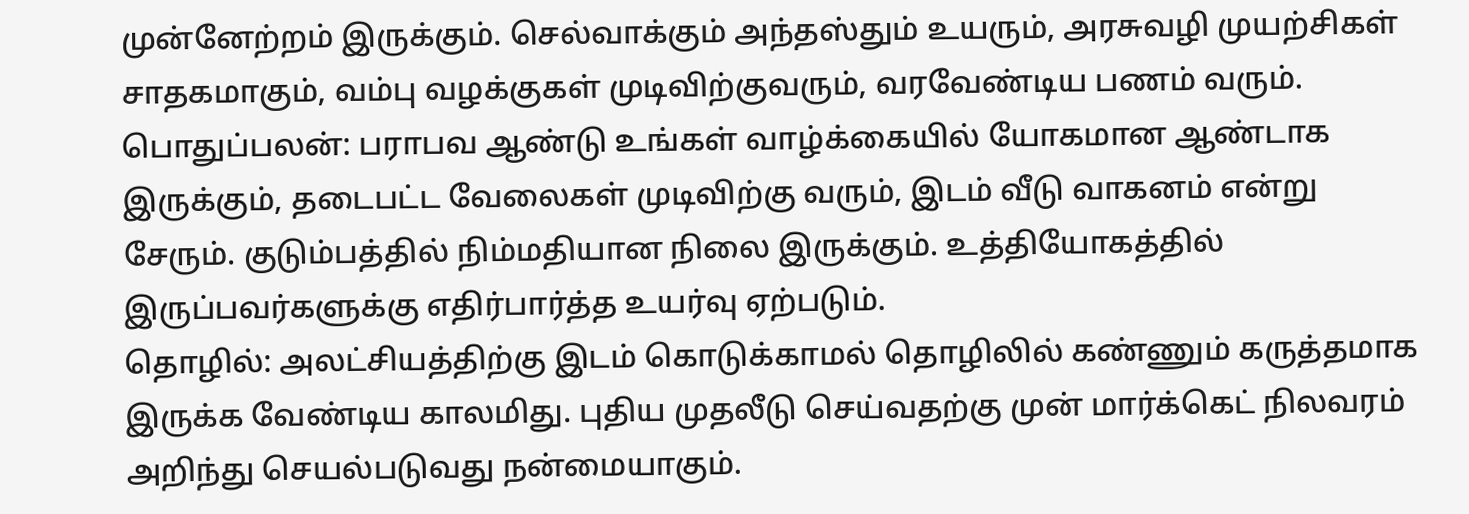முன்னேற்றம் இருக்கும். செல்வாக்கும் அந்தஸ்தும் உயரும், அரசுவழி முயற்சிகள் சாதகமாகும், வம்பு வழக்குகள் முடிவிற்குவரும், வரவேண்டிய பணம் வரும்.
பொதுப்பலன்: பராபவ ஆண்டு உங்கள் வாழ்க்கையில் யோகமான ஆண்டாக இருக்கும், தடைபட்ட வேலைகள் முடிவிற்கு வரும், இடம் வீடு வாகனம் என்று சேரும். குடும்பத்தில் நிம்மதியான நிலை இருக்கும். உத்தியோகத்தில் இருப்பவர்களுக்கு எதிர்பார்த்த உயர்வு ஏற்படும்.
தொழில்: அலட்சியத்திற்கு இடம் கொடுக்காமல் தொழிலில் கண்ணும் கருத்தமாக இருக்க வேண்டிய காலமிது. புதிய முதலீடு செய்வதற்கு முன் மார்க்கெட் நிலவரம் அறிந்து செயல்படுவது நன்மையாகும்.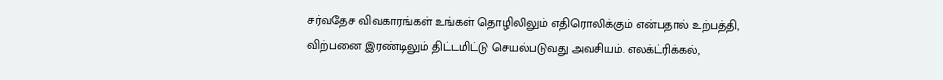சர்வதேச விவகாரங்கள் உங்கள் தொழிலிலும் எதிரொலிக்கும் என்பதால் உற்பத்தி, விற்பனை இரண்டிலும் திட்டமிட்டு செயல்படுவது அவசியம். எலக்ட்ரிக்கல்,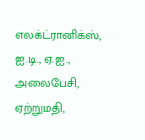எலக்ட்ரானிக்ஸ், ஐ.டி., ஏ.ஐ., அலைபேசி, ஏற்றுமதி,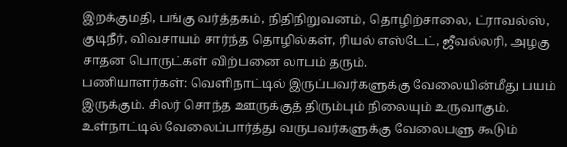இறக்குமதி, பங்கு வர்த்தகம், நிதிநிறுவனம், தொழிற்சாலை, ட்ராவல்ஸ், குடிநீர், விவசாயம் சார்ந்த தொழில்கள், ரியல் எஸ்டேட், ஜீவல்லரி, அழகு சாதன பொருட்கள் விற்பனை லாபம் தரும்.
பணியாளர்கள்: வெளிநாட்டில் இருப்பவர்களுக்கு வேலையின்மீது பயம் இருக்கும். சிலர் சொந்த ஊருக்குத் திரும்பும் நிலையும் உருவாகும். உள்நாட்டில் வேலைப்பார்த்து வருபவர்களுக்கு வேலைபளு கூடும்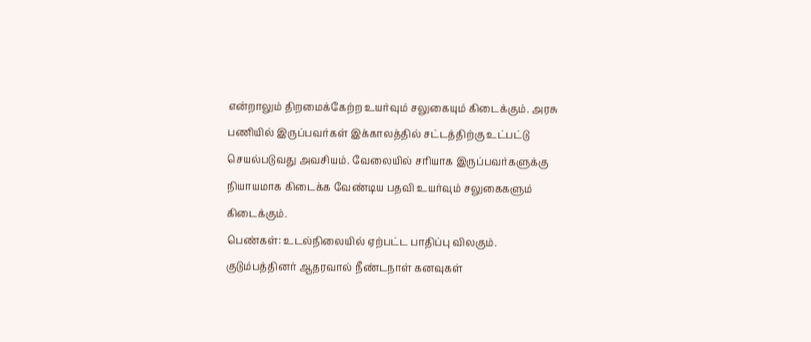என்றாலும் திறமைக்கேற்ற உயர்வும் சலுகையும் கிடைக்கும். அரசு பணியில் இருப்பவர்கள் இக்காலத்தில் சட்டத்திற்கு உட்பட்டு செயல்படுவது அவசியம். வேலையில் சரியாக இருப்பவர்களுக்கு நியாயமாக கிடைக்க வேண்டிய பதவி உயர்வும் சலுகைகளும் கிடைக்கும்.
பெண்கள்: உடல்நிலையில் ஏற்பட்ட பாதிப்பு விலகும். குடும்பத்தினர் ஆதரவால் நீண்டநாள் கனவுகள்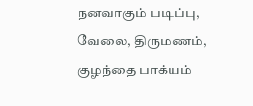நனவாகும் படிப்பு, வேலை, திருமணம், குழந்தை பாக்யம்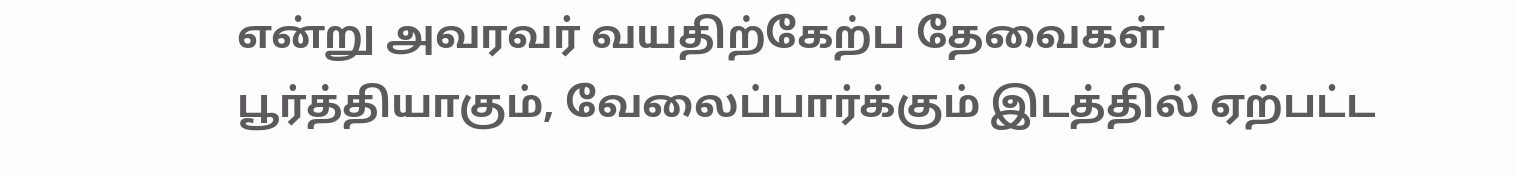என்று அவரவர் வயதிற்கேற்ப தேவைகள் பூர்த்தியாகும், வேலைப்பார்க்கும் இடத்தில் ஏற்பட்ட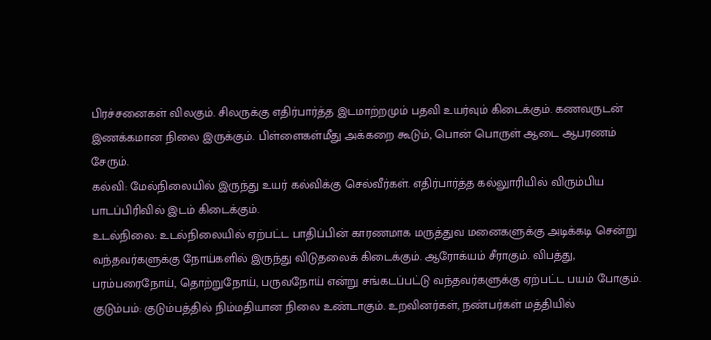பிரச்சனைகள் விலகும். சிலருக்கு எதிர்பார்த்த இடமாற்றமும் பதவி உயர்வும் கிடைக்கும். கணவருடன் இணக்கமான நிலை இருக்கும். பிள்ளைகள்மீது அக்கறை கூடும், பொன் பொருள் ஆடை ஆபரணம் சேரும்.
கல்வி: மேல்நிலையில் இருந்து உயர் கல்விக்கு செல்வீர்கள். எதிர்பார்த்த கல்லுாரியில் விரும்பிய பாடப்பிரிவில் இடம் கிடைக்கும்.
உடல்நிலை: உடல்நிலையில் ஏற்பட்ட பாதிப்பின் காரணமாக மருத்துவ மனைகளுக்கு அடிக்கடி சென்று வந்தவர்களுக்கு நோய்களில் இருந்து விடுதலைக் கிடைக்கும். ஆரோக்யம் சீராகும். விபத்து, பரம்பரைநோய், தொற்றுநோய், பருவநோய் என்று சங்கடப்பட்டு வந்தவர்களுக்கு ஏற்பட்ட பயம் போகும்.
குடும்பம்: குடும்பத்தில் நிம்மதியான நிலை உண்டாகும். உறவினர்கள், நண்பர்கள் மத்தியில்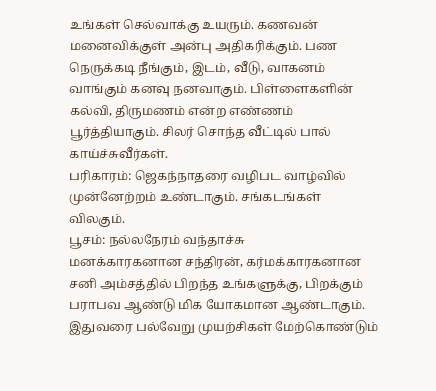உங்கள் செல்வாக்கு உயரும். கணவன் மனைவிக்குள் அன்பு அதிகரிக்கும். பண நெருக்கடி நீங்கும், இடம், வீடு, வாகனம் வாங்கும் கனவு நனவாகும். பிள்ளைகளின் கல்வி, திருமணம் என்ற எண்ணம் பூர்த்தியாகும். சிலர் சொந்த வீட்டில் பால் காய்ச்சுவீர்கள்.
பரிகாரம்: ஜெகந்நாதரை வழிபட வாழ்வில் முன்னேற்றம் உண்டாகும். சங்கடங்கள் விலகும்.
பூசம்: நல்லநேரம் வந்தாச்சு
மனக்காரகனான சந்திரன், கர்மக்காரகனான சனி அம்சத்தில் பிறந்த உங்களுக்கு, பிறக்கும் பராபவ ஆண்டு மிக யோகமான ஆண்டாகும். இதுவரை பல்வேறு முயற்சிகள் மேற்கொண்டும்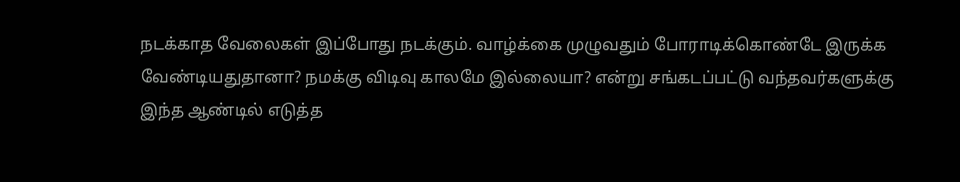நடக்காத வேலைகள் இப்போது நடக்கும். வாழ்க்கை முழுவதும் போராடிக்கொண்டே இருக்க வேண்டியதுதானா? நமக்கு விடிவு காலமே இல்லையா? என்று சங்கடப்பட்டு வந்தவர்களுக்கு இந்த ஆண்டில் எடுத்த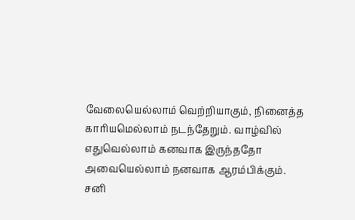வேலையெல்லாம் வெற்றியாகும், நினைத்த காரியமெல்லாம் நடந்தேறும். வாழ்வில் எதுவெல்லாம் கனவாக இருந்ததோ அவையெல்லாம் நனவாக ஆரம்பிக்கும்.
சனி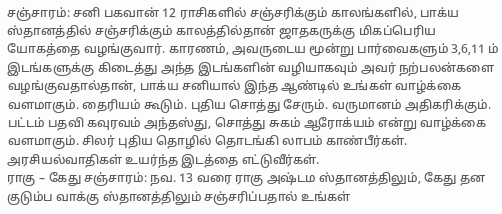சஞ்சாரம்: சனி பகவான் 12 ராசிகளில் சஞ்சரிக்கும் காலங்களில், பாக்ய ஸ்தானத்தில் சஞ்சரிக்கும் காலத்தில்தான் ஜாதகருக்கு மிகப்பெரிய யோகத்தை வழங்குவார். காரணம், அவருடைய மூன்று பார்வைகளும் 3,6,11 ம் இடங்களுக்கு கிடைத்து அந்த இடங்களின் வழியாகவும் அவர் நற்பலன்களை வழங்குவதால்தான், பாக்ய சனியால் இந்த ஆண்டில் உங்கள் வாழ்க்கை வளமாகும். தைரியம் கூடும். புதிய சொத்து சேரும். வருமானம் அதிகரிக்கும். பட்டம் பதவி கவுரவம் அந்தஸ்து, சொத்து சுகம் ஆரோக்யம் என்று வாழ்க்கை வளமாகும். சிலர் புதிய தொழில் தொடங்கி லாபம் காண்பீர்கள். அரசியல்வாதிகள் உயர்ந்த இடத்தை எட்டுவீர்கள்.
ராகு – கேது சஞ்சாரம்: நவ. 13 வரை ராகு அஷ்டம ஸ்தானத்திலும், கேது தன குடும்ப வாக்கு ஸ்தானத்திலும் சஞ்சரிப்பதால் உங்கள்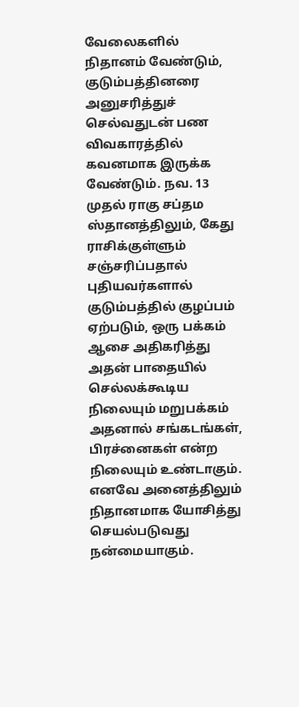வேலைகளில் நிதானம் வேண்டும், குடும்பத்தினரை அனுசரித்துச் செல்வதுடன் பண விவகாரத்தில் கவனமாக இருக்க வேண்டும். நவ. 13 முதல் ராகு சப்தம ஸ்தானத்திலும், கேது ராசிக்குள்ளும் சஞ்சரிப்பதால் புதியவர்களால் குடும்பத்தில் குழப்பம் ஏற்படும், ஒரு பக்கம் ஆசை அதிகரித்து அதன் பாதையில் செல்லக்கூடிய நிலையும் மறுபக்கம் அதனால் சங்கடங்கள், பிரச்னைகள் என்ற நிலையும் உண்டாகும். எனவே அனைத்திலும் நிதானமாக யோசித்து செயல்படுவது நன்மையாகும்.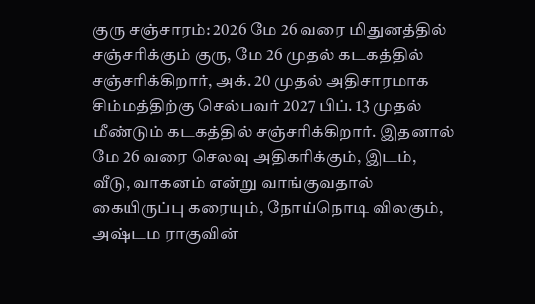குரு சஞ்சாரம்: 2026 மே 26 வரை மிதுனத்தில் சஞ்சரிக்கும் குரு, மே 26 முதல் கடகத்தில் சஞ்சரிக்கிறார், அக். 20 முதல் அதிசாரமாக சிம்மத்திற்கு செல்பவர் 2027 பிப். 13 முதல் மீண்டும் கடகத்தில் சஞ்சரிக்கிறார். இதனால் மே 26 வரை செலவு அதிகரிக்கும், இடம், வீடு, வாகனம் என்று வாங்குவதால் கையிருப்பு கரையும், நோய்நொடி விலகும், அஷ்டம ராகுவின்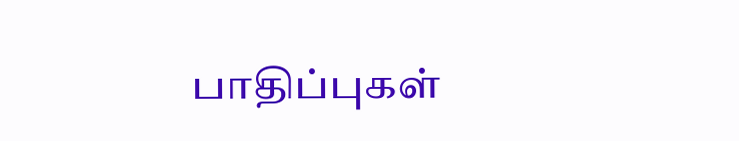பாதிப்புகள்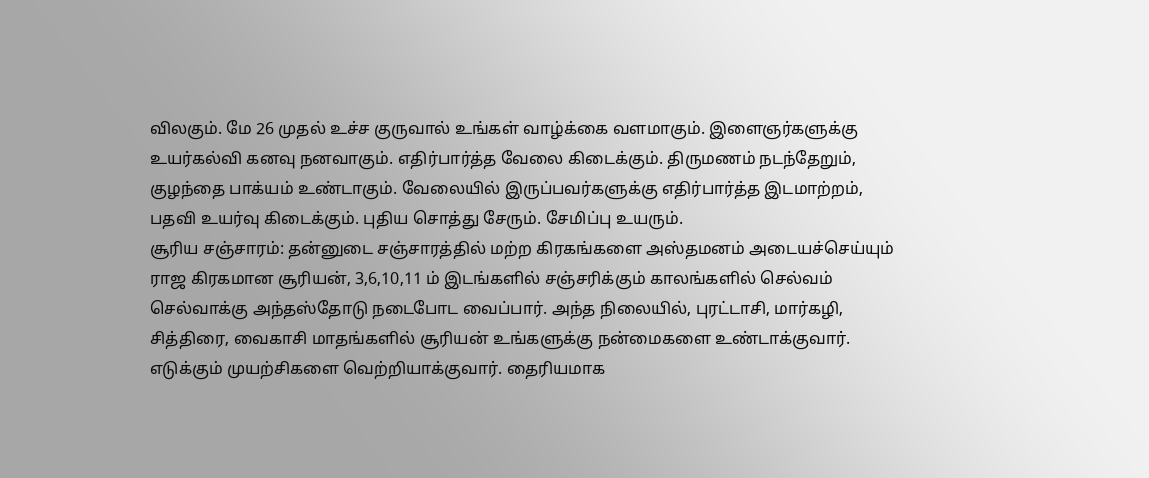விலகும். மே 26 முதல் உச்ச குருவால் உங்கள் வாழ்க்கை வளமாகும். இளைஞர்களுக்கு உயர்கல்வி கனவு நனவாகும். எதிர்பார்த்த வேலை கிடைக்கும். திருமணம் நடந்தேறும், குழந்தை பாக்யம் உண்டாகும். வேலையில் இருப்பவர்களுக்கு எதிர்பார்த்த இடமாற்றம், பதவி உயர்வு கிடைக்கும். புதிய சொத்து சேரும். சேமிப்பு உயரும்.
சூரிய சஞ்சாரம்: தன்னுடை சஞ்சாரத்தில் மற்ற கிரகங்களை அஸ்தமனம் அடையச்செய்யும் ராஜ கிரகமான சூரியன், 3,6,10,11 ம் இடங்களில் சஞ்சரிக்கும் காலங்களில் செல்வம் செல்வாக்கு அந்தஸ்தோடு நடைபோட வைப்பார். அந்த நிலையில், புரட்டாசி, மார்கழி, சித்திரை, வைகாசி மாதங்களில் சூரியன் உங்களுக்கு நன்மைகளை உண்டாக்குவார். எடுக்கும் முயற்சிகளை வெற்றியாக்குவார். தைரியமாக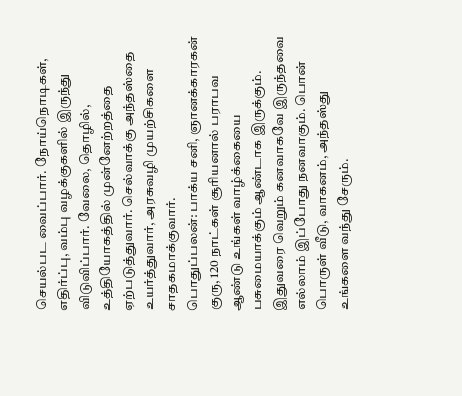செயல்பட வைப்பார். நோய்நொடிகள், எதிர்ப்பு, வம்பு வழக்குகளில் இருந்து விடுவிப்பார். வேலை, தொழில், உத்தியோகத்தில் முன்னேற்றத்தை ஏற்படுத்துவார். செல்வாக்கு அந்தஸ்தை உயர்த்துவார், அரசுவழி முயற்சிகளை சாதகமாக்குவார்.
பொதுப்பலன்: பாக்ய சனி, ஞானக்காரகன் குரு, 120 நாட்கள் சூரியனால் பராபவ ஆண்டு உங்கள் வாழ்க்கையை பசுமையாக்கும் ஆண்டாக இருக்கும். இதுவரை வெறும் கனவாகவே இருந்தவை எல்லாம் இப்போது நனவாகும். பொன் பொருள் வீடு, வாகனம், அந்தஸ்து உங்களை வந்து சேரும்.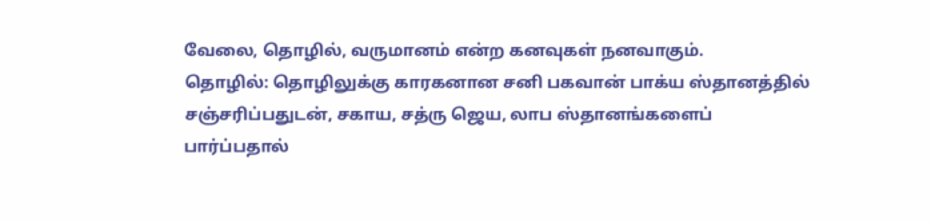வேலை, தொழில், வருமானம் என்ற கனவுகள் நனவாகும்.
தொழில்: தொழிலுக்கு காரகனான சனி பகவான் பாக்ய ஸ்தானத்தில் சஞ்சரிப்பதுடன், சகாய, சத்ரு ஜெய, லாப ஸ்தானங்களைப் பார்ப்பதால்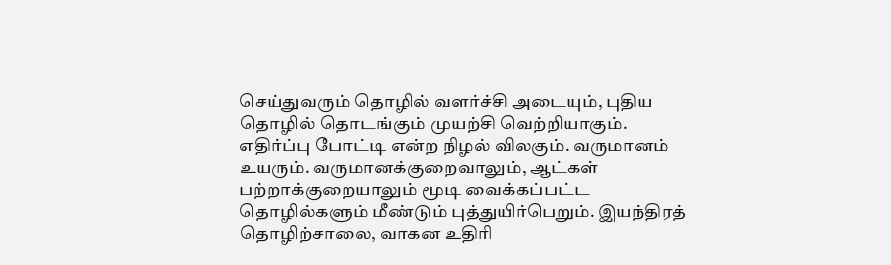செய்துவரும் தொழில் வளர்ச்சி அடையும், புதிய தொழில் தொடங்கும் முயற்சி வெற்றியாகும். எதிர்ப்பு போட்டி என்ற நிழல் விலகும். வருமானம் உயரும். வருமானக்குறைவாலும், ஆட்கள் பற்றாக்குறையாலும் மூடி வைக்கப்பட்ட தொழில்களும் மீண்டும் புத்துயிர்பெறும். இயந்திரத் தொழிற்சாலை, வாகன உதிரி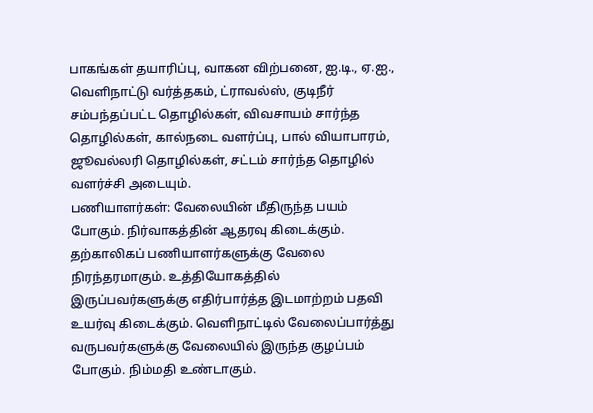பாகங்கள் தயாரிப்பு, வாகன விற்பனை, ஐ.டி., ஏ.ஐ., வெளிநாட்டு வர்த்தகம், ட்ராவல்ஸ், குடிநீர் சம்பந்தப்பட்ட தொழில்கள், விவசாயம் சார்ந்த தொழில்கள், கால்நடை வளர்ப்பு, பால் வியாபாரம், ஜூவல்லரி தொழில்கள், சட்டம் சார்ந்த தொழில் வளர்ச்சி அடையும்.
பணியாளர்கள்: வேலையின் மீதிருந்த பயம் போகும். நிர்வாகத்தின் ஆதரவு கிடைக்கும். தற்காலிகப் பணியாளர்களுக்கு வேலை நிரந்தரமாகும். உத்தியோகத்தில் இருப்பவர்களுக்கு எதிர்பார்த்த இடமாற்றம் பதவி உயர்வு கிடைக்கும். வெளிநாட்டில் வேலைப்பார்த்து வருபவர்களுக்கு வேலையில் இருந்த குழப்பம் போகும். நிம்மதி உண்டாகும்.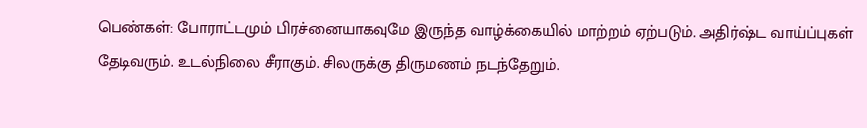பெண்கள்: போராட்டமும் பிரச்னையாகவுமே இருந்த வாழ்க்கையில் மாற்றம் ஏற்படும். அதிர்ஷ்ட வாய்ப்புகள் தேடிவரும். உடல்நிலை சீராகும். சிலருக்கு திருமணம் நடந்தேறும்.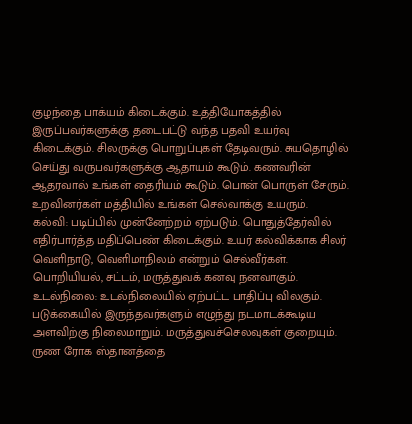குழந்தை பாக்யம் கிடைக்கும். உத்தியோகத்தில் இருப்பவர்களுக்கு தடைபட்டு வந்த பதவி உயர்வு கிடைக்கும். சிலருக்கு பொறுப்புகள் தேடிவரும். சுயதொழில் செய்து வருபவர்களுக்கு ஆதாயம் கூடும். கணவரின் ஆதரவால் உங்கள் தைரியம் கூடும். பொன் பொருள் சேரும். உறவினர்கள் மத்தியில் உங்கள் செல்வாக்கு உயரும்.
கல்வி: படிப்பில் முன்னேற்றம் ஏற்படும். பொதுத்தேர்வில் எதிர்பார்த்த மதிப்பெண் கிடைக்கும். உயர் கல்விக்காக சிலர் வெளிநாடு, வெளிமாநிலம் என்றும் செல்வீர்கள். பொறியியல், சட்டம், மருத்துவக் கனவு நனவாகும்.
உடல்நிலை: உடல்நிலையில் ஏற்பட்ட பாதிப்பு விலகும். படுக்கையில் இருந்தவர்களும் எழுந்து நடமாடக்கூடிய அளவிற்கு நிலைமாறும். மருத்துவச்செலவுகள் குறையும். ருண ரோக ஸ்தானத்தை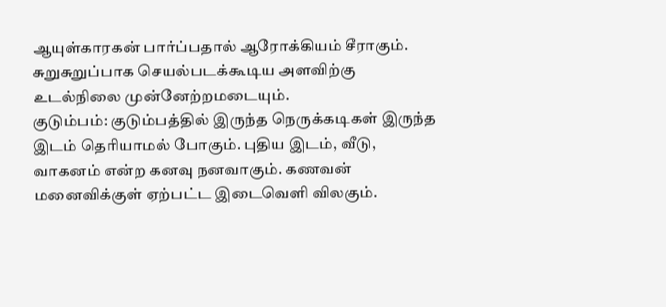ஆயுள்காரகன் பார்ப்பதால் ஆரோக்கியம் சீராகும். சுறுசுறுப்பாக செயல்படக்கூடிய அளவிற்கு உடல்நிலை முன்னேற்றமடையும்.
குடும்பம்: குடும்பத்தில் இருந்த நெருக்கடிகள் இருந்த இடம் தெரியாமல் போகும். புதிய இடம், வீடு, வாகனம் என்ற கனவு நனவாகும். கணவன் மனைவிக்குள் ஏற்பட்ட இடைவெளி விலகும்.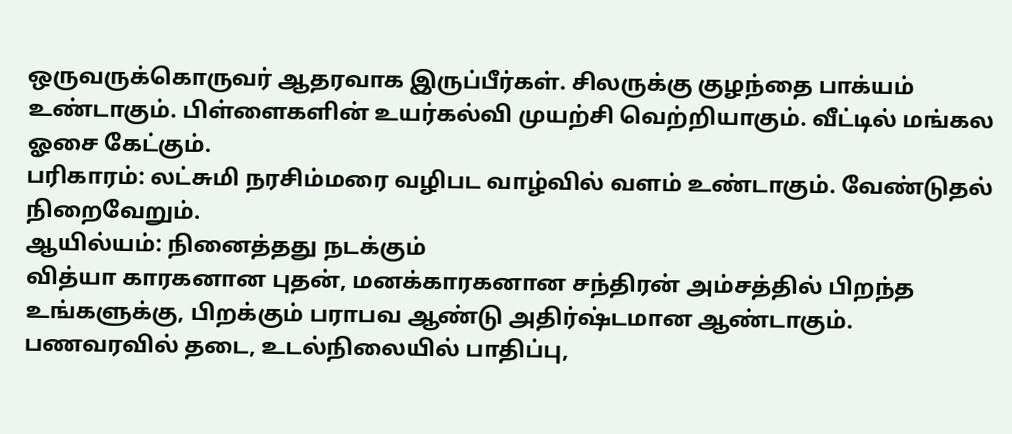ஒருவருக்கொருவர் ஆதரவாக இருப்பீர்கள். சிலருக்கு குழந்தை பாக்யம் உண்டாகும். பிள்ளைகளின் உயர்கல்வி முயற்சி வெற்றியாகும். வீட்டில் மங்கல ஓசை கேட்கும்.
பரிகாரம்: லட்சுமி நரசிம்மரை வழிபட வாழ்வில் வளம் உண்டாகும். வேண்டுதல் நிறைவேறும்.
ஆயில்யம்: நினைத்தது நடக்கும்
வித்யா காரகனான புதன், மனக்காரகனான சந்திரன் அம்சத்தில் பிறந்த உங்களுக்கு, பிறக்கும் பராபவ ஆண்டு அதிர்ஷ்டமான ஆண்டாகும். பணவரவில் தடை, உடல்நிலையில் பாதிப்பு,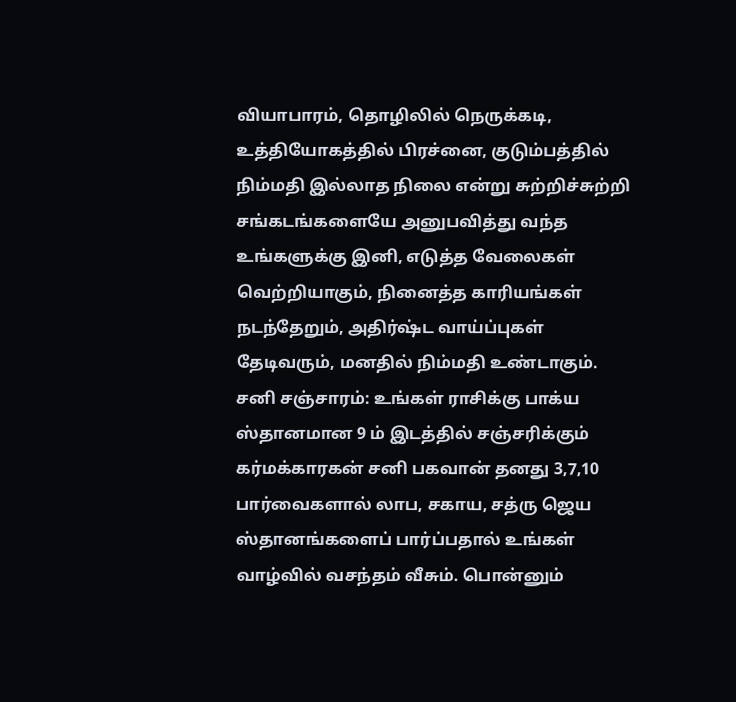வியாபாரம், தொழிலில் நெருக்கடி, உத்தியோகத்தில் பிரச்னை, குடும்பத்தில் நிம்மதி இல்லாத நிலை என்று சுற்றிச்சுற்றி சங்கடங்களையே அனுபவித்து வந்த உங்களுக்கு இனி, எடுத்த வேலைகள் வெற்றியாகும், நினைத்த காரியங்கள் நடந்தேறும், அதிர்ஷ்ட வாய்ப்புகள் தேடிவரும், மனதில் நிம்மதி உண்டாகும்.
சனி சஞ்சாரம்: உங்கள் ராசிக்கு பாக்ய ஸ்தானமான 9 ம் இடத்தில் சஞ்சரிக்கும் கர்மக்காரகன் சனி பகவான் தனது 3,7,10 பார்வைகளால் லாப, சகாய, சத்ரு ஜெய ஸ்தானங்களைப் பார்ப்பதால் உங்கள் வாழ்வில் வசந்தம் வீசும். பொன்னும்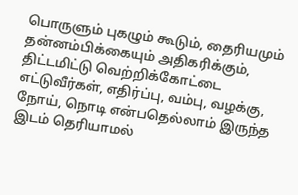பொருளும் புகழும் கூடும், தைரியமும் தன்னம்பிக்கையும் அதிகரிக்கும், திட்டமிட்டு வெற்றிக்கோட்டை எட்டுவீர்கள், எதிர்ப்பு, வம்பு, வழக்கு, நோய், நொடி என்பதெல்லாம் இருந்த இடம் தெரியாமல்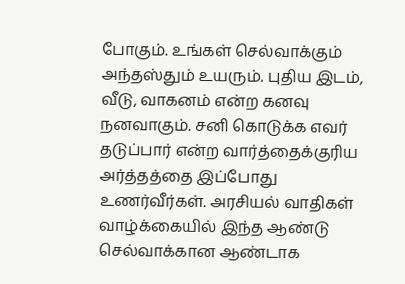போகும். உங்கள் செல்வாக்கும் அந்தஸ்தும் உயரும். புதிய இடம், வீடு, வாகனம் என்ற கனவு நனவாகும். சனி கொடுக்க எவர் தடுப்பார் என்ற வார்த்தைக்குரிய அர்த்தத்தை இப்போது உணர்வீர்கள். அரசியல் வாதிகள் வாழ்க்கையில் இந்த ஆண்டு செல்வாக்கான ஆண்டாக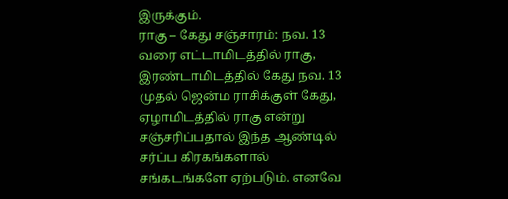இருக்கும்.
ராகு – கேது சஞ்சாரம்: நவ. 13 வரை எட்டாமிடத்தில் ராகு, இரண்டாமிடத்தில் கேது நவ. 13 முதல் ஜென்ம ராசிக்குள் கேது, ஏழாமிடத்தில் ராகு என்று சஞ்சரிப்பதால் இந்த ஆண்டில் சர்ப்ப கிரகங்களால் சங்கடங்களே ஏற்படும். எனவே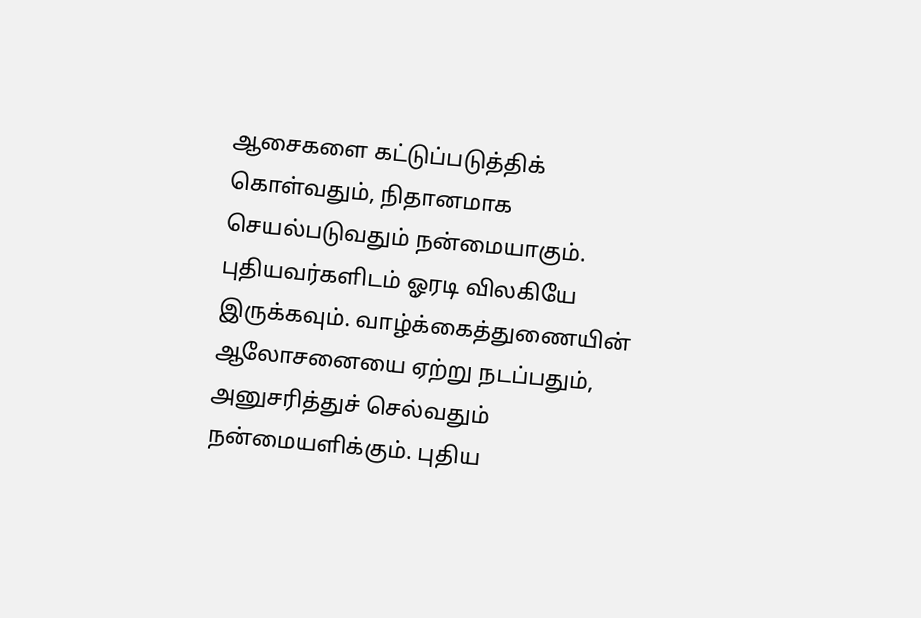ஆசைகளை கட்டுப்படுத்திக் கொள்வதும், நிதானமாக செயல்படுவதும் நன்மையாகும். புதியவர்களிடம் ஓரடி விலகியே இருக்கவும். வாழ்க்கைத்துணையின் ஆலோசனையை ஏற்று நடப்பதும், அனுசரித்துச் செல்வதும் நன்மையளிக்கும். புதிய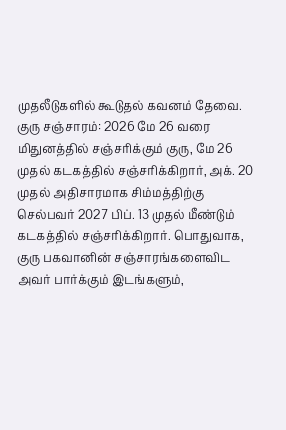முதலீடுகளில் கூடுதல் கவனம் தேவை.
குரு சஞ்சாரம்: 2026 மே 26 வரை மிதுனத்தில் சஞ்சரிக்கும் குரு, மே 26 முதல் கடகத்தில் சஞ்சரிக்கிறார், அக். 20 முதல் அதிசாரமாக சிம்மத்திற்கு செல்பவர் 2027 பிப். 13 முதல் மீண்டும் கடகத்தில் சஞ்சரிக்கிறார். பொதுவாக, குரு பகவானின் சஞ்சாரங்களைவிட அவர் பார்க்கும் இடங்களும்,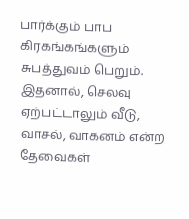பார்க்கும் பாப கிரகங்கங்களும் சுபத்துவம் பெறும். இதனால், செலவு ஏற்பட்டாலும் வீடு, வாசல், வாகனம் என்ற தேவைகள்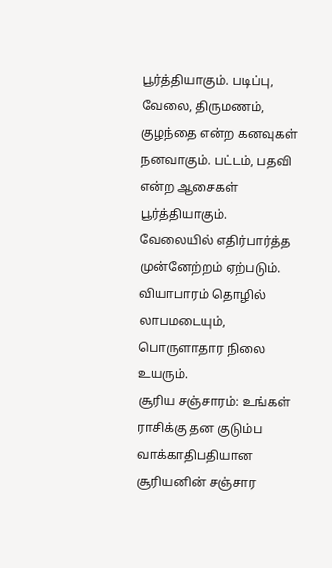பூர்த்தியாகும். படிப்பு, வேலை, திருமணம், குழந்தை என்ற கனவுகள் நனவாகும். பட்டம், பதவி என்ற ஆசைகள் பூர்த்தியாகும். வேலையில் எதிர்பார்த்த முன்னேற்றம் ஏற்படும். வியாபாரம் தொழில் லாபமடையும், பொருளாதார நிலை உயரும்.
சூரிய சஞ்சாரம்: உங்கள் ராசிக்கு தன குடும்ப வாக்காதிபதியான சூரியனின் சஞ்சார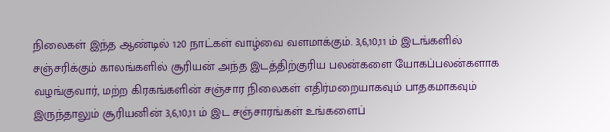நிலைகள் இந்த ஆண்டில் 120 நாட்கள் வாழ்வை வளமாக்கும். 3,6,10,11 ம் இடங்களில் சஞ்சரிக்கும் காலங்களில் சூரியன் அந்த இடத்திற்குரிய பலன்களை யோகப்பலன்களாக வழங்குவார், மற்ற கிரகங்களின் சஞ்சார நிலைகள் எதிர்மறையாகவும் பாதகமாகவும் இருந்தாலும் சூரியனின் 3,6,10,11 ம் இட சஞ்சாரங்கள் உங்களைப்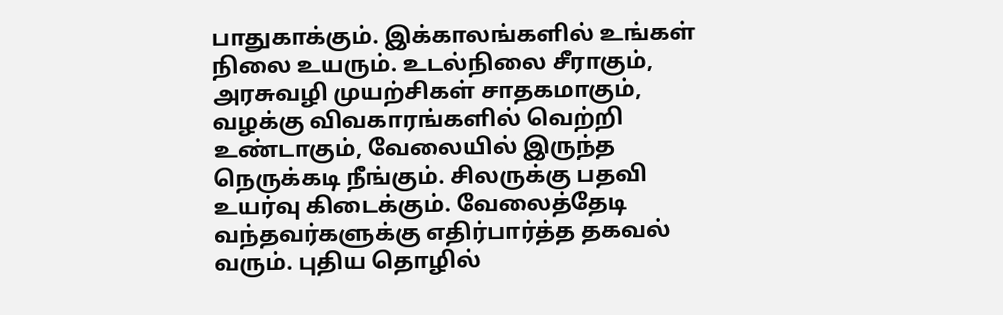பாதுகாக்கும். இக்காலங்களில் உங்கள் நிலை உயரும். உடல்நிலை சீராகும், அரசுவழி முயற்சிகள் சாதகமாகும், வழக்கு விவகாரங்களில் வெற்றி உண்டாகும், வேலையில் இருந்த நெருக்கடி நீங்கும். சிலருக்கு பதவி உயர்வு கிடைக்கும். வேலைத்தேடி வந்தவர்களுக்கு எதிர்பார்த்த தகவல் வரும். புதிய தொழில்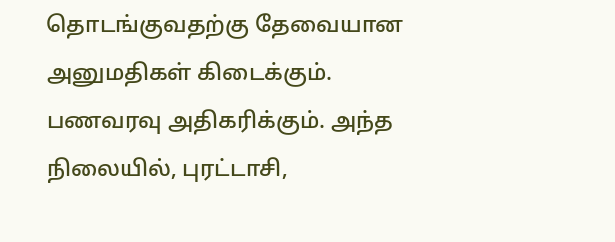தொடங்குவதற்கு தேவையான அனுமதிகள் கிடைக்கும். பணவரவு அதிகரிக்கும். அந்த நிலையில், புரட்டாசி,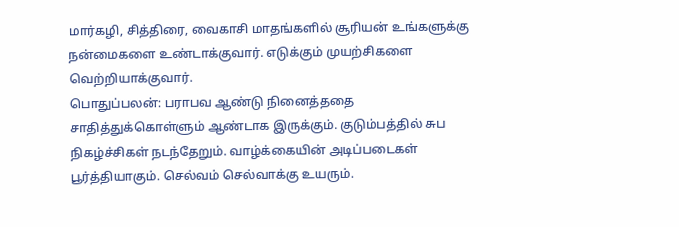மார்கழி, சித்திரை, வைகாசி மாதங்களில் சூரியன் உங்களுக்கு நன்மைகளை உண்டாக்குவார். எடுக்கும் முயற்சிகளை வெற்றியாக்குவார்.
பொதுப்பலன்: பராபவ ஆண்டு நினைத்ததை சாதித்துக்கொள்ளும் ஆண்டாக இருக்கும். குடும்பத்தில் சுப நிகழ்ச்சிகள் நடந்தேறும். வாழ்க்கையின் அடிப்படைகள் பூர்த்தியாகும். செல்வம் செல்வாக்கு உயரும்.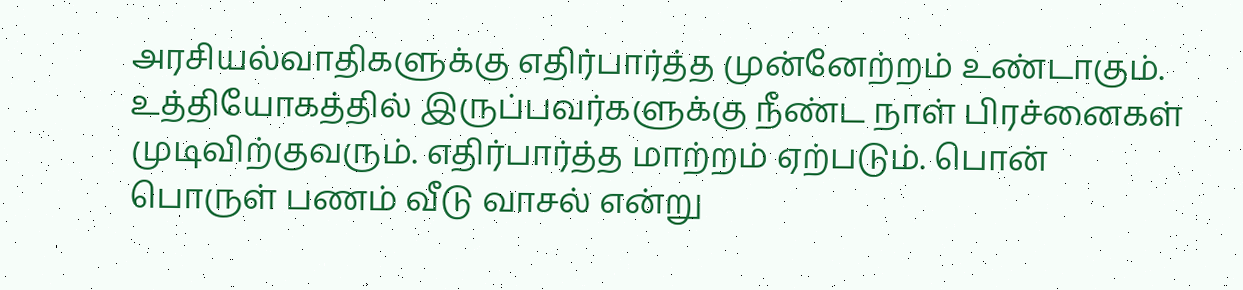அரசியல்வாதிகளுக்கு எதிர்பார்த்த முன்னேற்றம் உண்டாகும். உத்தியோகத்தில் இருப்பவர்களுக்கு நீண்ட நாள் பிரச்னைகள் முடிவிற்குவரும். எதிர்பார்த்த மாற்றம் ஏற்படும். பொன் பொருள் பணம் வீடு வாசல் என்று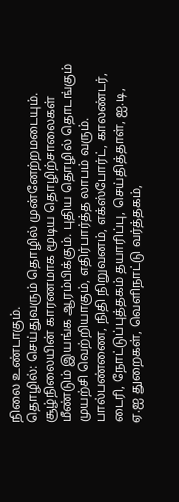நிலை உண்டாகும்.
தொழில்: செய்துவரும் தொழில் முன்னேற்றமடையும். சூழ்நிலையின் காரணமாக மூடிய தொழிற்சாலைகள் மீண்டும் இயங்க ஆரம்பிக்கும். புதிய தொழில் தொடங்கும் முயற்சி வெற்றியாகும், எதிர்பார்த்த லாபம் வரும். பால்பண்ணை, நிதி நிறுவனம், எக்ஸ்போர்ட், காலண்டர், டைரி, நோட்டுப்புத்தகம் தயாரிப்பு, செய்தித்தாள், ஐ.டி, ஏ.ஐ துறைகள், வெளிநாட்டு வர்த்தகம்,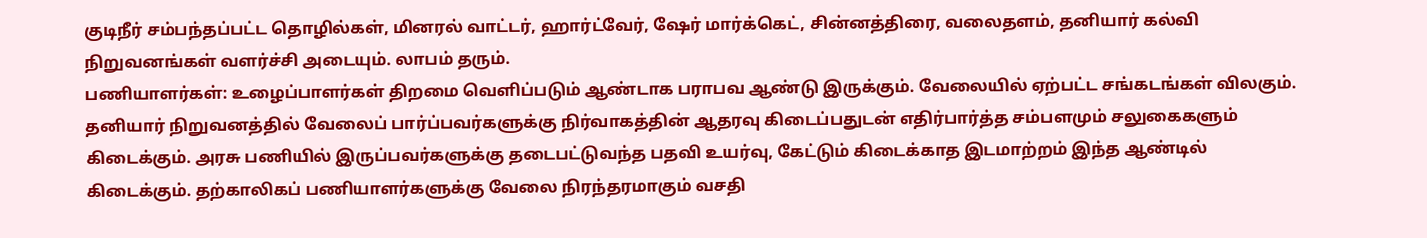குடிநீர் சம்பந்தப்பட்ட தொழில்கள், மினரல் வாட்டர், ஹார்ட்வேர், ஷேர் மார்க்கெட், சின்னத்திரை, வலைதளம், தனியார் கல்வி நிறுவனங்கள் வளர்ச்சி அடையும். லாபம் தரும்.
பணியாளர்கள்: உழைப்பாளர்கள் திறமை வெளிப்படும் ஆண்டாக பராபவ ஆண்டு இருக்கும். வேலையில் ஏற்பட்ட சங்கடங்கள் விலகும். தனியார் நிறுவனத்தில் வேலைப் பார்ப்பவர்களுக்கு நிர்வாகத்தின் ஆதரவு கிடைப்பதுடன் எதிர்பார்த்த சம்பளமும் சலுகைகளும் கிடைக்கும். அரசு பணியில் இருப்பவர்களுக்கு தடைபட்டுவந்த பதவி உயர்வு, கேட்டும் கிடைக்காத இடமாற்றம் இந்த ஆண்டில் கிடைக்கும். தற்காலிகப் பணியாளர்களுக்கு வேலை நிரந்தரமாகும் வசதி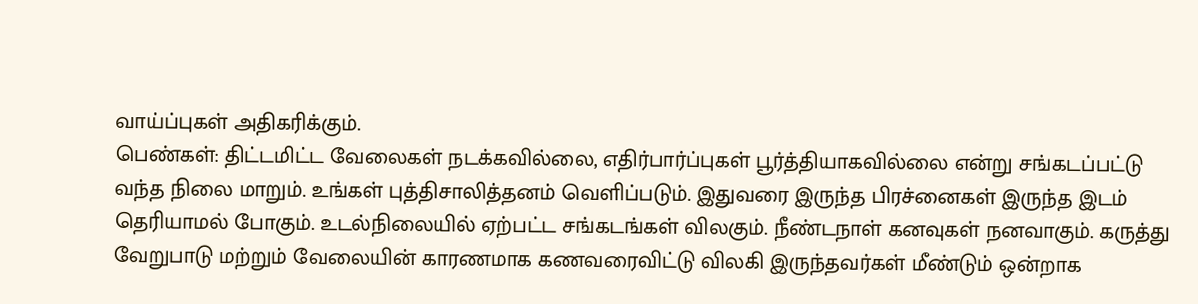வாய்ப்புகள் அதிகரிக்கும்.
பெண்கள்: திட்டமிட்ட வேலைகள் நடக்கவில்லை, எதிர்பார்ப்புகள் பூர்த்தியாகவில்லை என்று சங்கடப்பட்டு வந்த நிலை மாறும். உங்கள் புத்திசாலித்தனம் வெளிப்படும். இதுவரை இருந்த பிரச்னைகள் இருந்த இடம் தெரியாமல் போகும். உடல்நிலையில் ஏற்பட்ட சங்கடங்கள் விலகும். நீண்டநாள் கனவுகள் நனவாகும். கருத்து வேறுபாடு மற்றும் வேலையின் காரணமாக கணவரைவிட்டு விலகி இருந்தவர்கள் மீண்டும் ஒன்றாக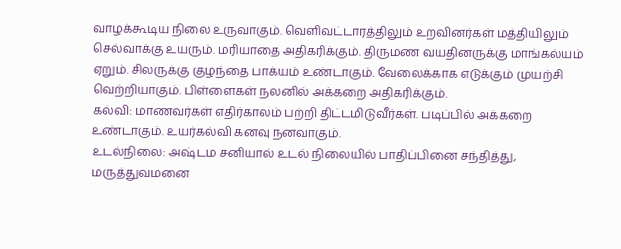வாழக்கூடிய நிலை உருவாகும். வெளிவட்டாரத்திலும் உறவினர்கள் மத்தியிலும் செல்வாக்கு உயரும். மரியாதை அதிகரிக்கும். திருமண வயதினருக்கு மாங்கல்யம் ஏறும். சிலருக்கு குழந்தை பாக்யம் உண்டாகும். வேலைக்காக எடுக்கும் முயற்சி வெற்றியாகும். பிள்ளைகள் நலனில் அக்கறை அதிகரிக்கும்.
கல்வி: மாணவர்கள் எதிர்காலம் பற்றி திட்டமிடுவீர்கள். படிப்பில் அக்கறை உண்டாகும். உயர்கல்வி கனவு நனவாகும்.
உடல்நிலை: அஷ்டம சனியால் உடல் நிலையில் பாதிப்பினை சந்தித்து, மருத்துவமனை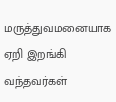மருத்துவமனையாக ஏறி இறங்கி வந்தவர்கள்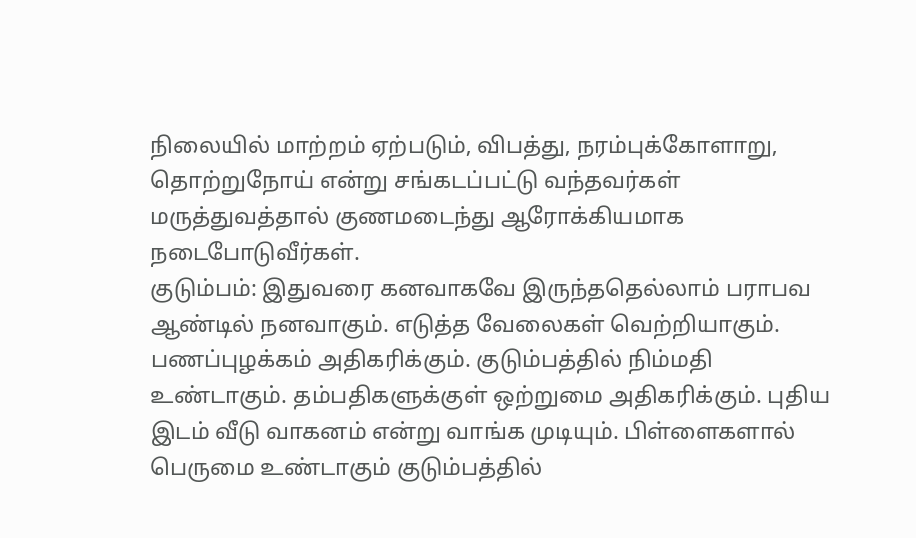நிலையில் மாற்றம் ஏற்படும், விபத்து, நரம்புக்கோளாறு, தொற்றுநோய் என்று சங்கடப்பட்டு வந்தவர்கள் மருத்துவத்தால் குணமடைந்து ஆரோக்கியமாக நடைபோடுவீர்கள்.
குடும்பம்: இதுவரை கனவாகவே இருந்ததெல்லாம் பராபவ ஆண்டில் நனவாகும். எடுத்த வேலைகள் வெற்றியாகும். பணப்புழக்கம் அதிகரிக்கும். குடும்பத்தில் நிம்மதி உண்டாகும். தம்பதிகளுக்குள் ஒற்றுமை அதிகரிக்கும். புதிய இடம் வீடு வாகனம் என்று வாங்க முடியும். பிள்ளைகளால் பெருமை உண்டாகும் குடும்பத்தில்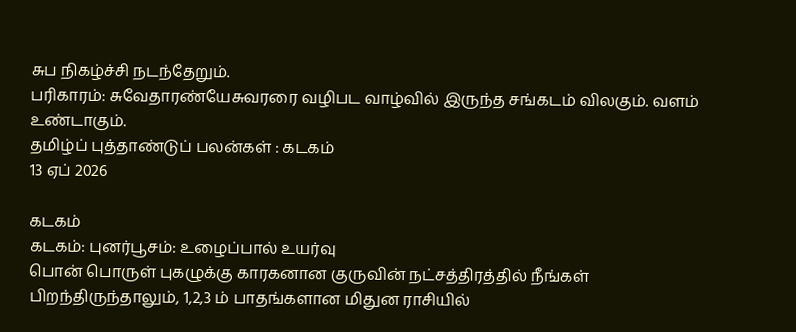சுப நிகழ்ச்சி நடந்தேறும்.
பரிகாரம்: சுவேதாரண்யேசுவரரை வழிபட வாழ்வில் இருந்த சங்கடம் விலகும். வளம் உண்டாகும்.
தமிழ்ப் புத்தாண்டுப் பலன்கள் : கடகம்
13 ஏப் 2026

கடகம்
கடகம்: புனர்பூசம்: உழைப்பால் உயர்வு
பொன் பொருள் புகழுக்கு காரகனான குருவின் நட்சத்திரத்தில் நீங்கள் பிறந்திருந்தாலும், 1,2,3 ம் பாதங்களான மிதுன ராசியில்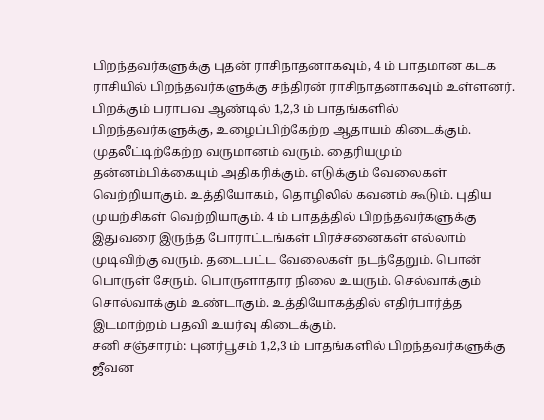பிறந்தவர்களுக்கு புதன் ராசிநாதனாகவும், 4 ம் பாதமான கடக ராசியில் பிறந்தவர்களுக்கு சந்திரன் ராசிநாதனாகவும் உள்ளனர். பிறக்கும் பராபவ ஆண்டில் 1,2,3 ம் பாதங்களில் பிறந்தவர்களுக்கு, உழைப்பிற்கேற்ற ஆதாயம் கிடைக்கும். முதலீட்டிற்கேற்ற வருமானம் வரும். தைரியமும் தன்னம்பிக்கையும் அதிகரிக்கும். எடுக்கும் வேலைகள் வெற்றியாகும். உத்தியோகம், தொழிலில் கவனம் கூடும். புதிய முயற்சிகள் வெற்றியாகும். 4 ம் பாதத்தில் பிறந்தவர்களுக்கு இதுவரை இருந்த போராட்டங்கள் பிரச்சனைகள் எல்லாம் முடிவிற்கு வரும். தடைபட்ட வேலைகள் நடந்தேறும். பொன் பொருள் சேரும். பொருளாதார நிலை உயரும். செல்வாக்கும் சொல்வாக்கும் உண்டாகும். உத்தியோகத்தில் எதிர்பார்த்த இடமாற்றம் பதவி உயர்வு கிடைக்கும்.
சனி சஞ்சாரம்: புனர்பூசம் 1,2,3 ம் பாதங்களில் பிறந்தவர்களுக்கு ஜீவன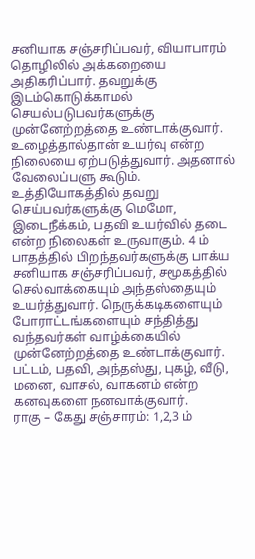சனியாக சஞ்சரிப்பவர், வியாபாரம் தொழிலில் அக்கறையை அதிகரிப்பார். தவறுக்கு இடம்கொடுக்காமல் செயல்படுபவர்களுக்கு முன்னேற்றத்தை உண்டாக்குவார். உழைத்தால்தான் உயர்வு என்ற நிலையை ஏற்படுத்துவார். அதனால் வேலைப்பளு கூடும். உத்தியோகத்தில் தவறு செய்பவர்களுக்கு மெமோ, இடைநீக்கம், பதவி உயர்வில் தடை என்ற நிலைகள் உருவாகும். 4 ம் பாதத்தில் பிறந்தவர்களுக்கு பாக்ய சனியாக சஞ்சரிப்பவர், சமூகத்தில் செல்வாக்கையும் அந்தஸ்தையும் உயர்த்துவார். நெருக்கடிகளையும் போராட்டங்களையும் சந்தித்து வந்தவர்கள் வாழ்க்கையில் முன்னேற்றத்தை உண்டாக்குவார். பட்டம், பதவி, அந்தஸ்து, புகழ், வீடு, மனை, வாசல், வாகனம் என்ற கனவுகளை நனவாக்குவார்.
ராகு – கேது சஞ்சாரம்: 1,2,3 ம்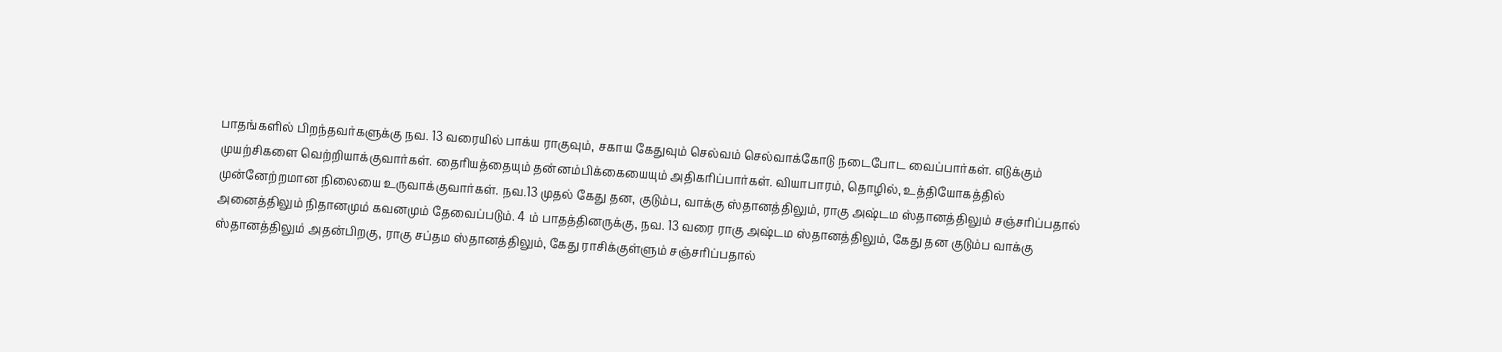பாதங்களில் பிறந்தவர்களுக்கு நவ. 13 வரையில் பாக்ய ராகுவும், சகாய கேதுவும் செல்வம் செல்வாக்கோடு நடைபோட வைப்பார்கள். எடுக்கும் முயற்சிகளை வெற்றியாக்குவார்கள். தைரியத்தையும் தன்னம்பிக்கையையும் அதிகரிப்பார்கள். வியாபாரம், தொழில், உத்தியோகத்தில் முன்னேற்றமான நிலையை உருவாக்குவார்கள். நவ.13 முதல் கேது தன, குடும்ப, வாக்கு ஸ்தானத்திலும், ராகு அஷ்டம ஸ்தானத்திலும் சஞ்சரிப்பதால் அனைத்திலும் நிதானமும் கவனமும் தேவைப்படும். 4 ம் பாதத்தினருக்கு, நவ. 13 வரை ராகு அஷ்டம ஸ்தானத்திலும், கேது தன குடும்ப வாக்கு ஸ்தானத்திலும் அதன்பிறகு, ராகு சப்தம ஸ்தானத்திலும், கேது ராசிக்குள்ளும் சஞ்சரிப்பதால்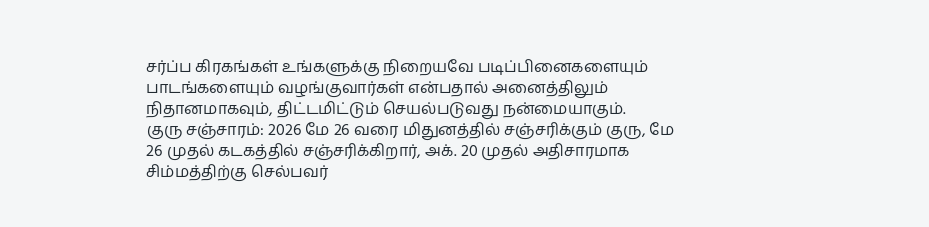சர்ப்ப கிரகங்கள் உங்களுக்கு நிறையவே படிப்பினைகளையும் பாடங்களையும் வழங்குவார்கள் என்பதால் அனைத்திலும் நிதானமாகவும், திட்டமிட்டும் செயல்படுவது நன்மையாகும்.
குரு சஞ்சாரம்: 2026 மே 26 வரை மிதுனத்தில் சஞ்சரிக்கும் குரு, மே 26 முதல் கடகத்தில் சஞ்சரிக்கிறார், அக். 20 முதல் அதிசாரமாக சிம்மத்திற்கு செல்பவர்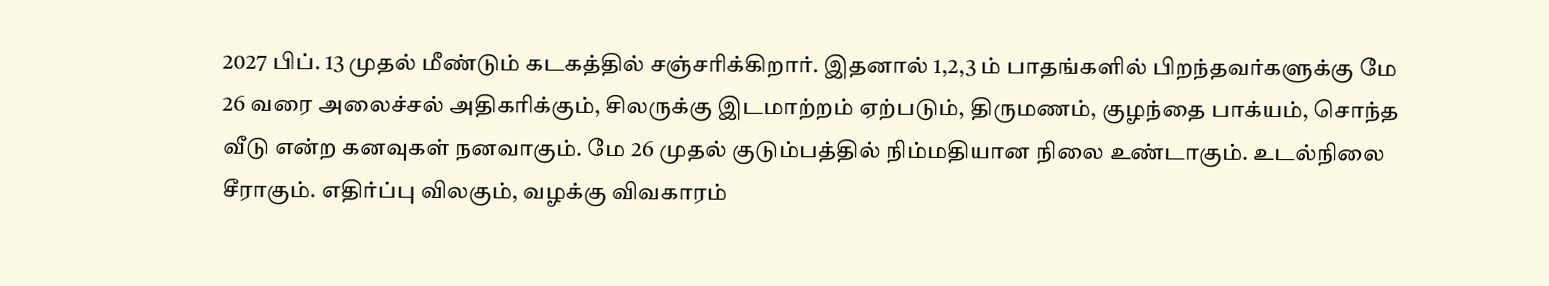2027 பிப். 13 முதல் மீண்டும் கடகத்தில் சஞ்சரிக்கிறார். இதனால் 1,2,3 ம் பாதங்களில் பிறந்தவர்களுக்கு மே 26 வரை அலைச்சல் அதிகரிக்கும், சிலருக்கு இடமாற்றம் ஏற்படும், திருமணம், குழந்தை பாக்யம், சொந்த வீடு என்ற கனவுகள் நனவாகும். மே 26 முதல் குடும்பத்தில் நிம்மதியான நிலை உண்டாகும். உடல்நிலை சீராகும். எதிர்ப்பு விலகும், வழக்கு விவகாரம்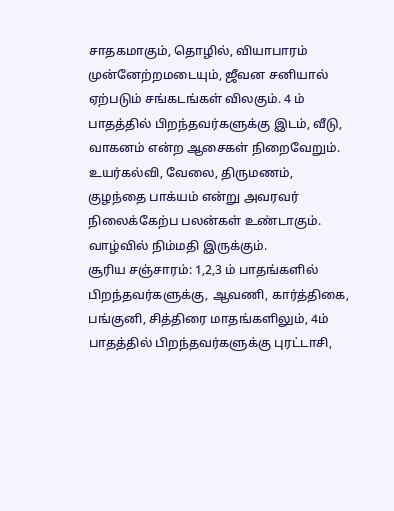சாதகமாகும், தொழில், வியாபாரம் முன்னேற்றமடையும், ஜீவன சனியால் ஏற்படும் சங்கடங்கள் விலகும். 4 ம் பாதத்தில் பிறந்தவர்களுக்கு இடம், வீடு, வாகனம் என்ற ஆசைகள் நிறைவேறும். உயர்கல்வி, வேலை, திருமணம், குழந்தை பாக்யம் என்று அவரவர் நிலைக்கேற்ப பலன்கள் உண்டாகும். வாழ்வில் நிம்மதி இருக்கும்.
சூரிய சஞ்சாரம்: 1,2,3 ம் பாதங்களில் பிறந்தவர்களுக்கு, ஆவணி, கார்த்திகை, பங்குனி, சித்திரை மாதங்களிலும், 4ம் பாதத்தில் பிறந்தவர்களுக்கு புரட்டாசி,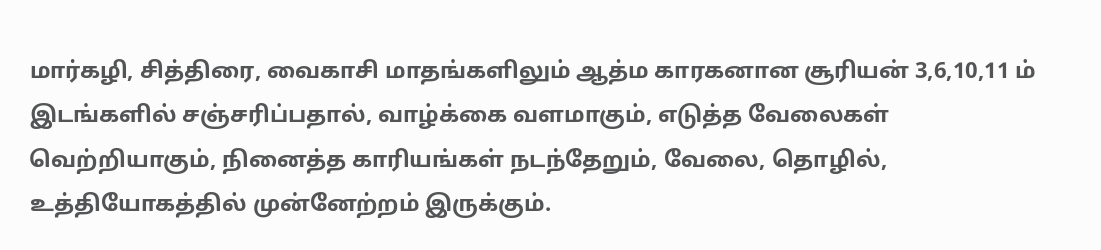மார்கழி, சித்திரை, வைகாசி மாதங்களிலும் ஆத்ம காரகனான சூரியன் 3,6,10,11 ம் இடங்களில் சஞ்சரிப்பதால், வாழ்க்கை வளமாகும், எடுத்த வேலைகள் வெற்றியாகும், நினைத்த காரியங்கள் நடந்தேறும், வேலை, தொழில், உத்தியோகத்தில் முன்னேற்றம் இருக்கும்.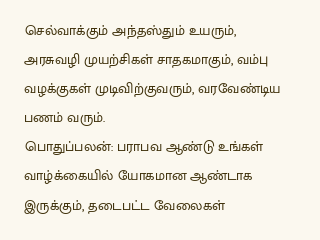செல்வாக்கும் அந்தஸ்தும் உயரும், அரசுவழி முயற்சிகள் சாதகமாகும், வம்பு வழக்குகள் முடிவிற்குவரும், வரவேண்டிய பணம் வரும்.
பொதுப்பலன்: பராபவ ஆண்டு உங்கள் வாழ்க்கையில் யோகமான ஆண்டாக இருக்கும், தடைபட்ட வேலைகள்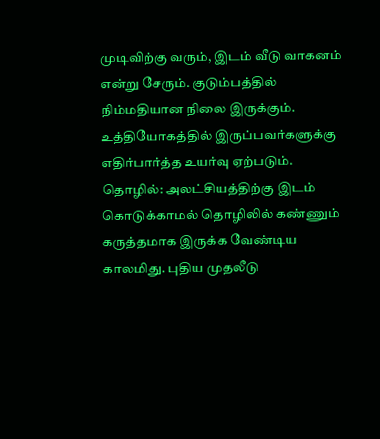முடிவிற்கு வரும், இடம் வீடு வாகனம் என்று சேரும். குடும்பத்தில் நிம்மதியான நிலை இருக்கும். உத்தியோகத்தில் இருப்பவர்களுக்கு எதிர்பார்த்த உயர்வு ஏற்படும்.
தொழில்: அலட்சியத்திற்கு இடம் கொடுக்காமல் தொழிலில் கண்ணும் கருத்தமாக இருக்க வேண்டிய காலமிது. புதிய முதலீடு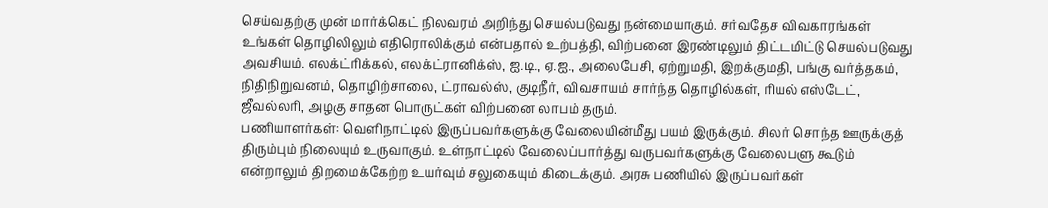செய்வதற்கு முன் மார்க்கெட் நிலவரம் அறிந்து செயல்படுவது நன்மையாகும். சர்வதேச விவகாரங்கள் உங்கள் தொழிலிலும் எதிரொலிக்கும் என்பதால் உற்பத்தி, விற்பனை இரண்டிலும் திட்டமிட்டு செயல்படுவது அவசியம். எலக்ட்ரிக்கல், எலக்ட்ரானிக்ஸ், ஐ.டி., ஏ.ஐ., அலைபேசி, ஏற்றுமதி, இறக்குமதி, பங்கு வர்த்தகம், நிதிநிறுவனம், தொழிற்சாலை, ட்ராவல்ஸ், குடிநீர், விவசாயம் சார்ந்த தொழில்கள், ரியல் எஸ்டேட், ஜீவல்லரி, அழகு சாதன பொருட்கள் விற்பனை லாபம் தரும்.
பணியாளர்கள்: வெளிநாட்டில் இருப்பவர்களுக்கு வேலையின்மீது பயம் இருக்கும். சிலர் சொந்த ஊருக்குத் திரும்பும் நிலையும் உருவாகும். உள்நாட்டில் வேலைப்பார்த்து வருபவர்களுக்கு வேலைபளு கூடும் என்றாலும் திறமைக்கேற்ற உயர்வும் சலுகையும் கிடைக்கும். அரசு பணியில் இருப்பவர்கள்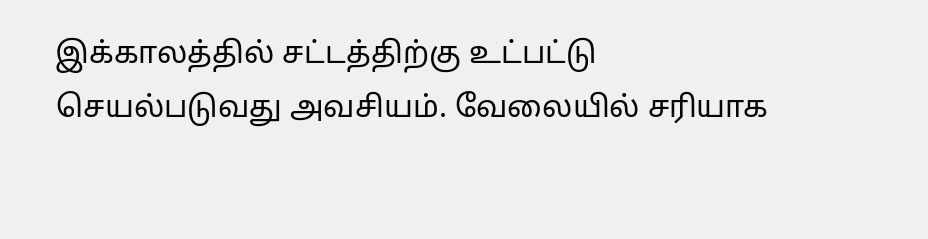இக்காலத்தில் சட்டத்திற்கு உட்பட்டு செயல்படுவது அவசியம். வேலையில் சரியாக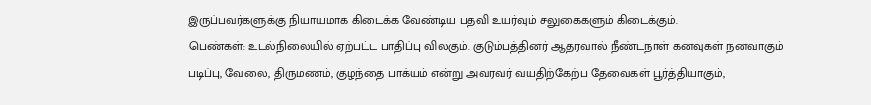இருப்பவர்களுக்கு நியாயமாக கிடைக்க வேண்டிய பதவி உயர்வும் சலுகைகளும் கிடைக்கும்.
பெண்கள்: உடல்நிலையில் ஏற்பட்ட பாதிப்பு விலகும். குடும்பத்தினர் ஆதரவால் நீண்டநாள் கனவுகள் நனவாகும் படிப்பு, வேலை, திருமணம், குழந்தை பாக்யம் என்று அவரவர் வயதிற்கேற்ப தேவைகள் பூர்த்தியாகும்,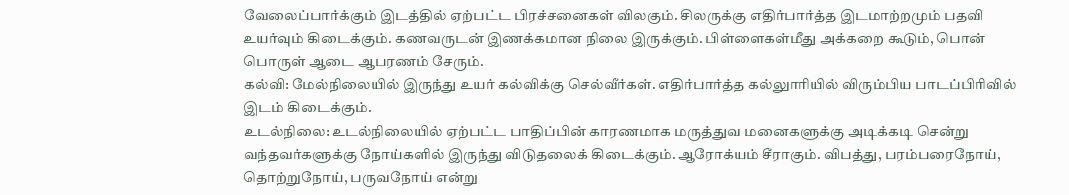வேலைப்பார்க்கும் இடத்தில் ஏற்பட்ட பிரச்சனைகள் விலகும். சிலருக்கு எதிர்பார்த்த இடமாற்றமும் பதவி உயர்வும் கிடைக்கும். கணவருடன் இணக்கமான நிலை இருக்கும். பிள்ளைகள்மீது அக்கறை கூடும், பொன் பொருள் ஆடை ஆபரணம் சேரும்.
கல்வி: மேல்நிலையில் இருந்து உயர் கல்விக்கு செல்வீர்கள். எதிர்பார்த்த கல்லுாரியில் விரும்பிய பாடப்பிரிவில் இடம் கிடைக்கும்.
உடல்நிலை: உடல்நிலையில் ஏற்பட்ட பாதிப்பின் காரணமாக மருத்துவ மனைகளுக்கு அடிக்கடி சென்று வந்தவர்களுக்கு நோய்களில் இருந்து விடுதலைக் கிடைக்கும். ஆரோக்யம் சீராகும். விபத்து, பரம்பரைநோய், தொற்றுநோய், பருவநோய் என்று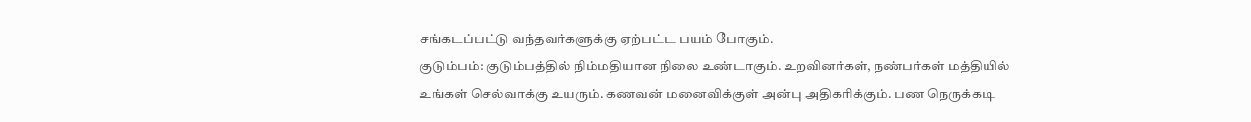சங்கடப்பட்டு வந்தவர்களுக்கு ஏற்பட்ட பயம் போகும்.
குடும்பம்: குடும்பத்தில் நிம்மதியான நிலை உண்டாகும். உறவினர்கள், நண்பர்கள் மத்தியில் உங்கள் செல்வாக்கு உயரும். கணவன் மனைவிக்குள் அன்பு அதிகரிக்கும். பண நெருக்கடி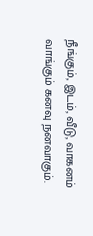நீங்கும், இடம், வீடு, வாகனம் வாங்கும் கனவு நனவாகும்.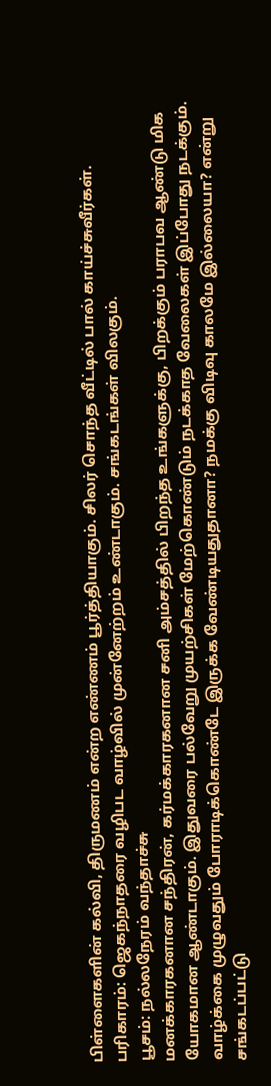பிள்ளைகளின் கல்வி, திருமணம் என்ற எண்ணம் பூர்த்தியாகும். சிலர் சொந்த வீட்டில் பால் காய்ச்சுவீர்கள்.
பரிகாரம்: ஜெகந்நாதரை வழிபட வாழ்வில் முன்னேற்றம் உண்டாகும். சங்கடங்கள் விலகும்.
பூசம்: நல்லநேரம் வந்தாச்சு
மனக்காரகனான சந்திரன், கர்மக்காரகனான சனி அம்சத்தில் பிறந்த உங்களுக்கு, பிறக்கும் பராபவ ஆண்டு மிக யோகமான ஆண்டாகும். இதுவரை பல்வேறு முயற்சிகள் மேற்கொண்டும் நடக்காத வேலைகள் இப்போது நடக்கும். வாழ்க்கை முழுவதும் போராடிக்கொண்டே இருக்க வேண்டியதுதானா? நமக்கு விடிவு காலமே இல்லையா? என்று சங்கடப்பட்டு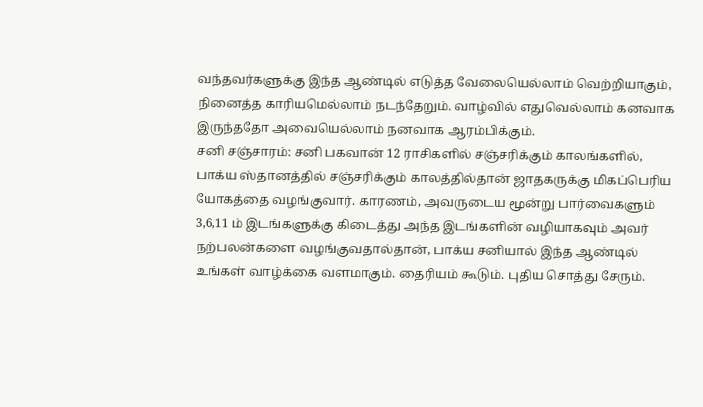வந்தவர்களுக்கு இந்த ஆண்டில் எடுத்த வேலையெல்லாம் வெற்றியாகும், நினைத்த காரியமெல்லாம் நடந்தேறும். வாழ்வில் எதுவெல்லாம் கனவாக இருந்ததோ அவையெல்லாம் நனவாக ஆரம்பிக்கும்.
சனி சஞ்சாரம்: சனி பகவான் 12 ராசிகளில் சஞ்சரிக்கும் காலங்களில், பாக்ய ஸ்தானத்தில் சஞ்சரிக்கும் காலத்தில்தான் ஜாதகருக்கு மிகப்பெரிய யோகத்தை வழங்குவார். காரணம், அவருடைய மூன்று பார்வைகளும் 3,6,11 ம் இடங்களுக்கு கிடைத்து அந்த இடங்களின் வழியாகவும் அவர் நற்பலன்களை வழங்குவதால்தான், பாக்ய சனியால் இந்த ஆண்டில் உங்கள் வாழ்க்கை வளமாகும். தைரியம் கூடும். புதிய சொத்து சேரும்.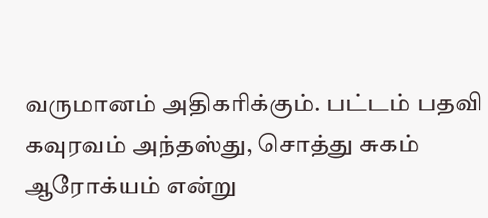வருமானம் அதிகரிக்கும். பட்டம் பதவி கவுரவம் அந்தஸ்து, சொத்து சுகம் ஆரோக்யம் என்று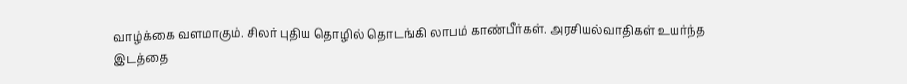வாழ்க்கை வளமாகும். சிலர் புதிய தொழில் தொடங்கி லாபம் காண்பீர்கள். அரசியல்வாதிகள் உயர்ந்த இடத்தை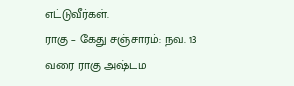எட்டுவீர்கள்.
ராகு – கேது சஞ்சாரம்: நவ. 13 வரை ராகு அஷ்டம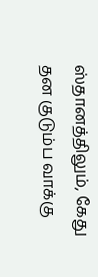ஸ்தானத்திலும், கேது தன குடும்ப வாக்கு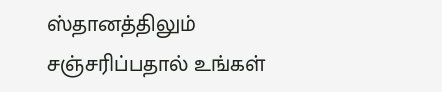ஸ்தானத்திலும் சஞ்சரிப்பதால் உங்கள்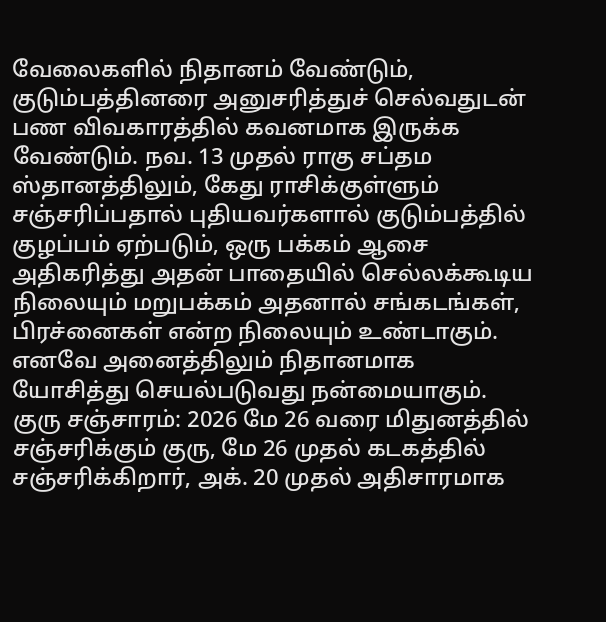வேலைகளில் நிதானம் வேண்டும், குடும்பத்தினரை அனுசரித்துச் செல்வதுடன் பண விவகாரத்தில் கவனமாக இருக்க வேண்டும். நவ. 13 முதல் ராகு சப்தம ஸ்தானத்திலும், கேது ராசிக்குள்ளும் சஞ்சரிப்பதால் புதியவர்களால் குடும்பத்தில் குழப்பம் ஏற்படும், ஒரு பக்கம் ஆசை அதிகரித்து அதன் பாதையில் செல்லக்கூடிய நிலையும் மறுபக்கம் அதனால் சங்கடங்கள், பிரச்னைகள் என்ற நிலையும் உண்டாகும். எனவே அனைத்திலும் நிதானமாக யோசித்து செயல்படுவது நன்மையாகும்.
குரு சஞ்சாரம்: 2026 மே 26 வரை மிதுனத்தில் சஞ்சரிக்கும் குரு, மே 26 முதல் கடகத்தில் சஞ்சரிக்கிறார், அக். 20 முதல் அதிசாரமாக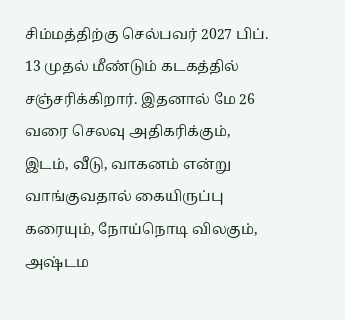சிம்மத்திற்கு செல்பவர் 2027 பிப். 13 முதல் மீண்டும் கடகத்தில் சஞ்சரிக்கிறார். இதனால் மே 26 வரை செலவு அதிகரிக்கும், இடம், வீடு, வாகனம் என்று வாங்குவதால் கையிருப்பு கரையும், நோய்நொடி விலகும், அஷ்டம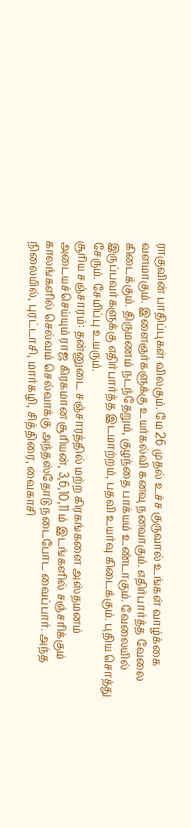ராகுவின் பாதிப்புகள் விலகும். மே 26 முதல் உச்ச குருவால் உங்கள் வாழ்க்கை வளமாகும். இளைஞர்களுக்கு உயர்கல்வி கனவு நனவாகும். எதிர்பார்த்த வேலை கிடைக்கும். திருமணம் நடந்தேறும், குழந்தை பாக்யம் உண்டாகும். வேலையில் இருப்பவர்களுக்கு எதிர்பார்த்த இடமாற்றம், பதவி உயர்வு கிடைக்கும். புதிய சொத்து சேரும். சேமிப்பு உயரும்.
சூரிய சஞ்சாரம்: தன்னுடை சஞ்சாரத்தில் மற்ற கிரகங்களை அஸ்தமனம் அடையச்செய்யும் ராஜ கிரகமான சூரியன், 3,6,10,11 ம் இடங்களில் சஞ்சரிக்கும் காலங்களில் செல்வம் செல்வாக்கு அந்தஸ்தோடு நடைபோட வைப்பார். அந்த நிலையில், புரட்டாசி, மார்கழி, சித்திரை, வைகாசி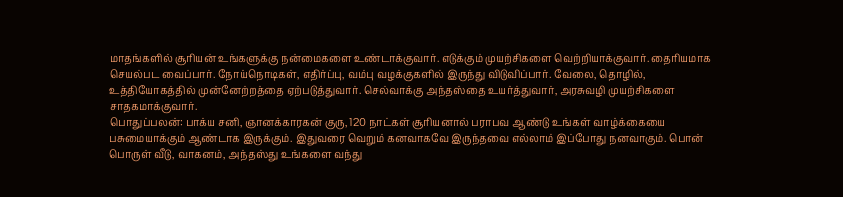மாதங்களில் சூரியன் உங்களுக்கு நன்மைகளை உண்டாக்குவார். எடுக்கும் முயற்சிகளை வெற்றியாக்குவார். தைரியமாக செயல்பட வைப்பார். நோய்நொடிகள், எதிர்ப்பு, வம்பு வழக்குகளில் இருந்து விடுவிப்பார். வேலை, தொழில், உத்தியோகத்தில் முன்னேற்றத்தை ஏற்படுத்துவார். செல்வாக்கு அந்தஸ்தை உயர்த்துவார், அரசுவழி முயற்சிகளை சாதகமாக்குவார்.
பொதுப்பலன்: பாக்ய சனி, ஞானக்காரகன் குரு, 120 நாட்கள் சூரியனால் பராபவ ஆண்டு உங்கள் வாழ்க்கையை பசுமையாக்கும் ஆண்டாக இருக்கும். இதுவரை வெறும் கனவாகவே இருந்தவை எல்லாம் இப்போது நனவாகும். பொன் பொருள் வீடு, வாகனம், அந்தஸ்து உங்களை வந்து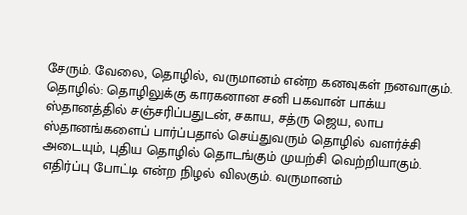சேரும். வேலை, தொழில், வருமானம் என்ற கனவுகள் நனவாகும்.
தொழில்: தொழிலுக்கு காரகனான சனி பகவான் பாக்ய ஸ்தானத்தில் சஞ்சரிப்பதுடன், சகாய, சத்ரு ஜெய, லாப ஸ்தானங்களைப் பார்ப்பதால் செய்துவரும் தொழில் வளர்ச்சி அடையும், புதிய தொழில் தொடங்கும் முயற்சி வெற்றியாகும். எதிர்ப்பு போட்டி என்ற நிழல் விலகும். வருமானம்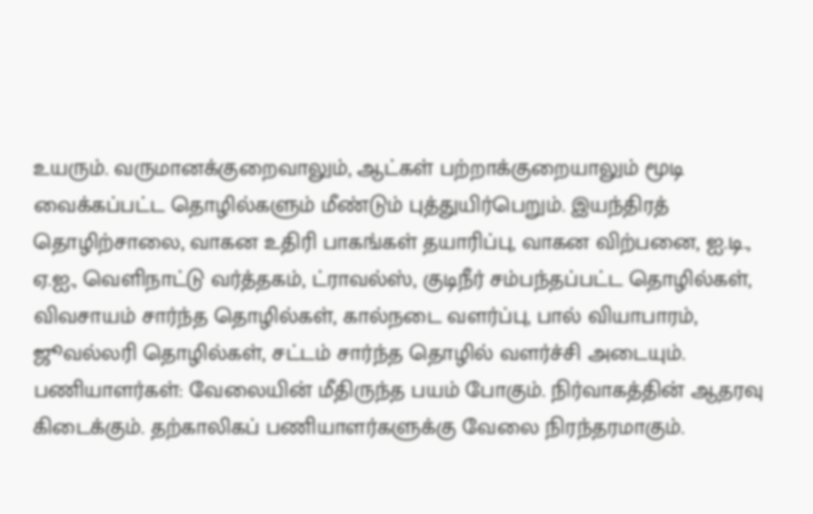உயரும். வருமானக்குறைவாலும், ஆட்கள் பற்றாக்குறையாலும் மூடி வைக்கப்பட்ட தொழில்களும் மீண்டும் புத்துயிர்பெறும். இயந்திரத் தொழிற்சாலை, வாகன உதிரி பாகங்கள் தயாரிப்பு, வாகன விற்பனை, ஐ.டி., ஏ.ஐ., வெளிநாட்டு வர்த்தகம், ட்ராவல்ஸ், குடிநீர் சம்பந்தப்பட்ட தொழில்கள், விவசாயம் சார்ந்த தொழில்கள், கால்நடை வளர்ப்பு, பால் வியாபாரம், ஜூவல்லரி தொழில்கள், சட்டம் சார்ந்த தொழில் வளர்ச்சி அடையும்.
பணியாளர்கள்: வேலையின் மீதிருந்த பயம் போகும். நிர்வாகத்தின் ஆதரவு கிடைக்கும். தற்காலிகப் பணியாளர்களுக்கு வேலை நிரந்தரமாகும்.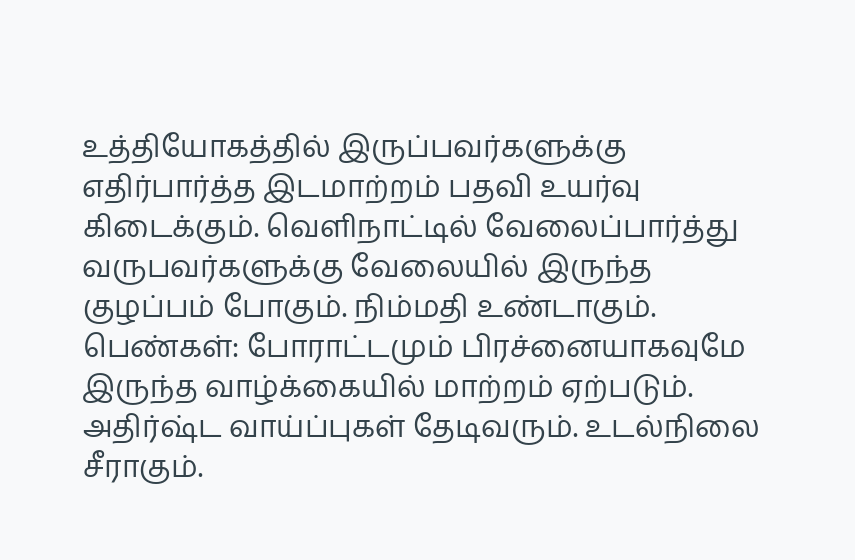உத்தியோகத்தில் இருப்பவர்களுக்கு எதிர்பார்த்த இடமாற்றம் பதவி உயர்வு கிடைக்கும். வெளிநாட்டில் வேலைப்பார்த்து வருபவர்களுக்கு வேலையில் இருந்த குழப்பம் போகும். நிம்மதி உண்டாகும்.
பெண்கள்: போராட்டமும் பிரச்னையாகவுமே இருந்த வாழ்க்கையில் மாற்றம் ஏற்படும். அதிர்ஷ்ட வாய்ப்புகள் தேடிவரும். உடல்நிலை சீராகும்.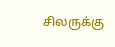சிலருக்கு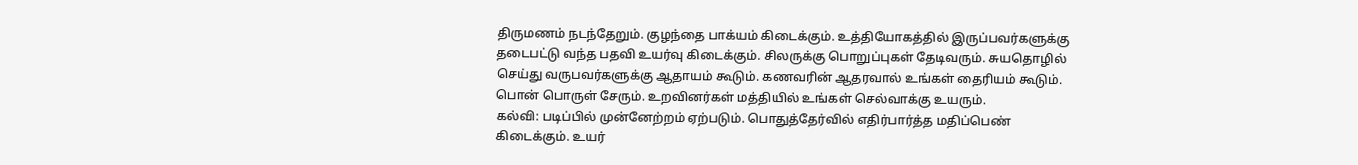திருமணம் நடந்தேறும். குழந்தை பாக்யம் கிடைக்கும். உத்தியோகத்தில் இருப்பவர்களுக்கு தடைபட்டு வந்த பதவி உயர்வு கிடைக்கும். சிலருக்கு பொறுப்புகள் தேடிவரும். சுயதொழில் செய்து வருபவர்களுக்கு ஆதாயம் கூடும். கணவரின் ஆதரவால் உங்கள் தைரியம் கூடும். பொன் பொருள் சேரும். உறவினர்கள் மத்தியில் உங்கள் செல்வாக்கு உயரும்.
கல்வி: படிப்பில் முன்னேற்றம் ஏற்படும். பொதுத்தேர்வில் எதிர்பார்த்த மதிப்பெண் கிடைக்கும். உயர்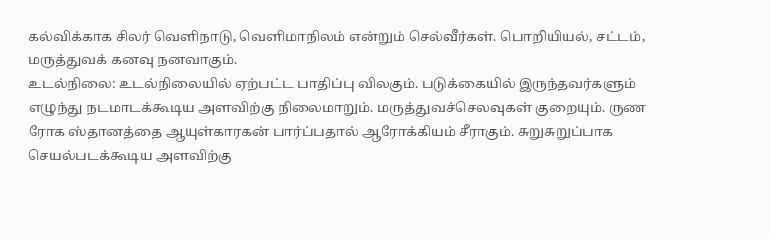கல்விக்காக சிலர் வெளிநாடு, வெளிமாநிலம் என்றும் செல்வீர்கள். பொறியியல், சட்டம், மருத்துவக் கனவு நனவாகும்.
உடல்நிலை: உடல்நிலையில் ஏற்பட்ட பாதிப்பு விலகும். படுக்கையில் இருந்தவர்களும் எழுந்து நடமாடக்கூடிய அளவிற்கு நிலைமாறும். மருத்துவச்செலவுகள் குறையும். ருண ரோக ஸ்தானத்தை ஆயுள்காரகன் பார்ப்பதால் ஆரோக்கியம் சீராகும். சுறுசுறுப்பாக செயல்படக்கூடிய அளவிற்கு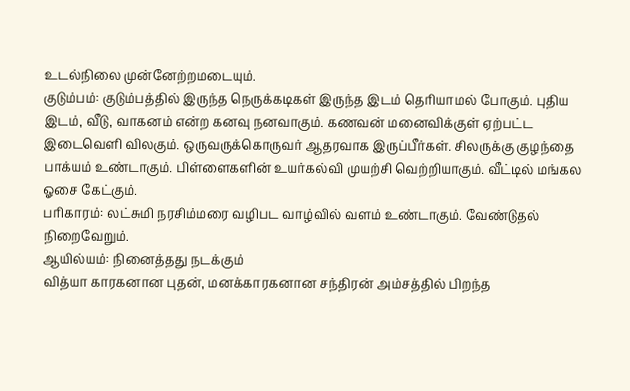உடல்நிலை முன்னேற்றமடையும்.
குடும்பம்: குடும்பத்தில் இருந்த நெருக்கடிகள் இருந்த இடம் தெரியாமல் போகும். புதிய இடம், வீடு, வாகனம் என்ற கனவு நனவாகும். கணவன் மனைவிக்குள் ஏற்பட்ட இடைவெளி விலகும். ஒருவருக்கொருவர் ஆதரவாக இருப்பீர்கள். சிலருக்கு குழந்தை பாக்யம் உண்டாகும். பிள்ளைகளின் உயர்கல்வி முயற்சி வெற்றியாகும். வீட்டில் மங்கல ஓசை கேட்கும்.
பரிகாரம்: லட்சுமி நரசிம்மரை வழிபட வாழ்வில் வளம் உண்டாகும். வேண்டுதல் நிறைவேறும்.
ஆயில்யம்: நினைத்தது நடக்கும்
வித்யா காரகனான புதன், மனக்காரகனான சந்திரன் அம்சத்தில் பிறந்த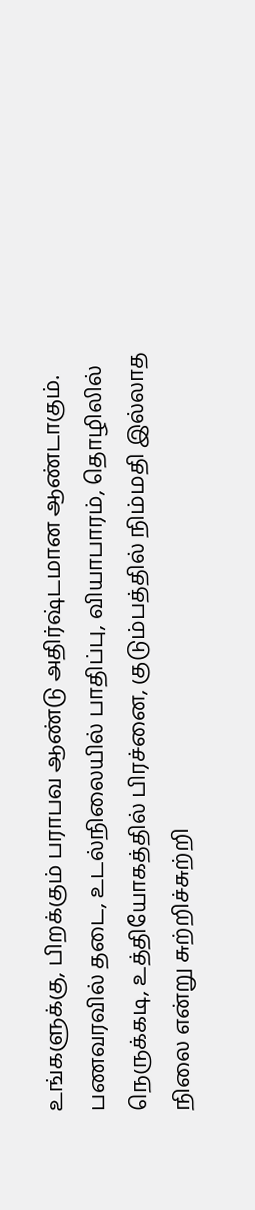உங்களுக்கு, பிறக்கும் பராபவ ஆண்டு அதிர்ஷ்டமான ஆண்டாகும். பணவரவில் தடை, உடல்நிலையில் பாதிப்பு, வியாபாரம், தொழிலில் நெருக்கடி, உத்தியோகத்தில் பிரச்னை, குடும்பத்தில் நிம்மதி இல்லாத நிலை என்று சுற்றிச்சுற்றி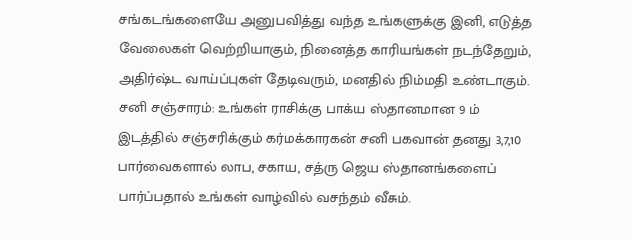சங்கடங்களையே அனுபவித்து வந்த உங்களுக்கு இனி, எடுத்த வேலைகள் வெற்றியாகும், நினைத்த காரியங்கள் நடந்தேறும், அதிர்ஷ்ட வாய்ப்புகள் தேடிவரும், மனதில் நிம்மதி உண்டாகும்.
சனி சஞ்சாரம்: உங்கள் ராசிக்கு பாக்ய ஸ்தானமான 9 ம் இடத்தில் சஞ்சரிக்கும் கர்மக்காரகன் சனி பகவான் தனது 3,7,10 பார்வைகளால் லாப, சகாய, சத்ரு ஜெய ஸ்தானங்களைப் பார்ப்பதால் உங்கள் வாழ்வில் வசந்தம் வீசும்.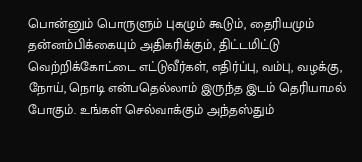பொன்னும் பொருளும் புகழும் கூடும், தைரியமும் தன்னம்பிக்கையும் அதிகரிக்கும், திட்டமிட்டு வெற்றிக்கோட்டை எட்டுவீர்கள், எதிர்ப்பு, வம்பு, வழக்கு, நோய், நொடி என்பதெல்லாம் இருந்த இடம் தெரியாமல் போகும். உங்கள் செல்வாக்கும் அந்தஸ்தும்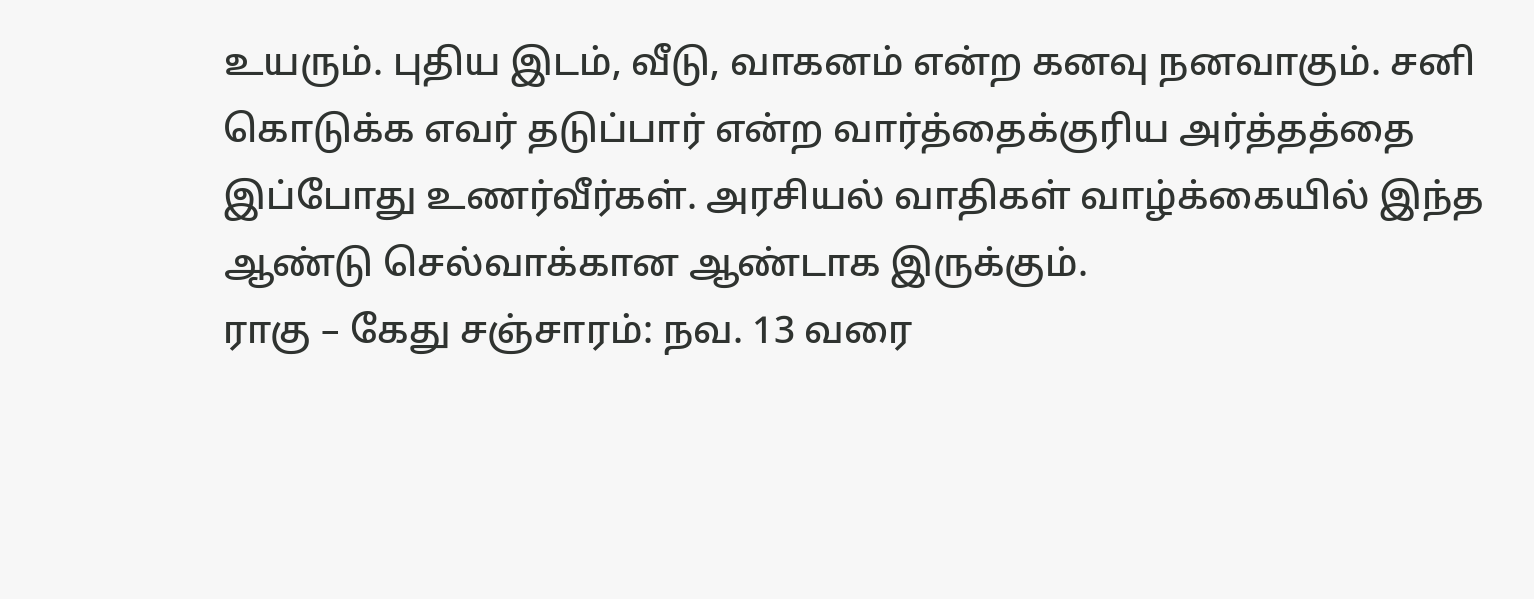உயரும். புதிய இடம், வீடு, வாகனம் என்ற கனவு நனவாகும். சனி கொடுக்க எவர் தடுப்பார் என்ற வார்த்தைக்குரிய அர்த்தத்தை இப்போது உணர்வீர்கள். அரசியல் வாதிகள் வாழ்க்கையில் இந்த ஆண்டு செல்வாக்கான ஆண்டாக இருக்கும்.
ராகு – கேது சஞ்சாரம்: நவ. 13 வரை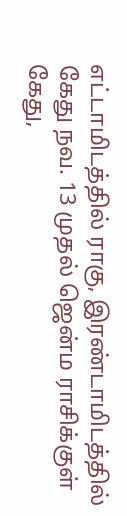எட்டாமிடத்தில் ராகு, இரண்டாமிடத்தில் கேது நவ. 13 முதல் ஜென்ம ராசிக்குள் கேது,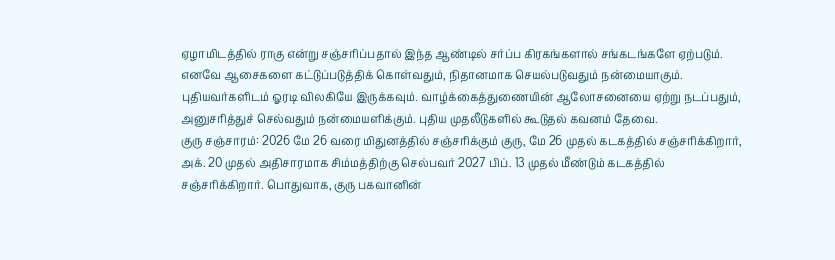ஏழாமிடத்தில் ராகு என்று சஞ்சரிப்பதால் இந்த ஆண்டில் சர்ப்ப கிரகங்களால் சங்கடங்களே ஏற்படும். எனவே ஆசைகளை கட்டுப்படுத்திக் கொள்வதும், நிதானமாக செயல்படுவதும் நன்மையாகும். புதியவர்களிடம் ஓரடி விலகியே இருக்கவும். வாழ்க்கைத்துணையின் ஆலோசனையை ஏற்று நடப்பதும், அனுசரித்துச் செல்வதும் நன்மையளிக்கும். புதிய முதலீடுகளில் கூடுதல் கவனம் தேவை.
குரு சஞ்சாரம்: 2026 மே 26 வரை மிதுனத்தில் சஞ்சரிக்கும் குரு, மே 26 முதல் கடகத்தில் சஞ்சரிக்கிறார், அக். 20 முதல் அதிசாரமாக சிம்மத்திற்கு செல்பவர் 2027 பிப். 13 முதல் மீண்டும் கடகத்தில் சஞ்சரிக்கிறார். பொதுவாக, குரு பகவானின்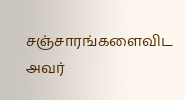சஞ்சாரங்களைவிட அவர்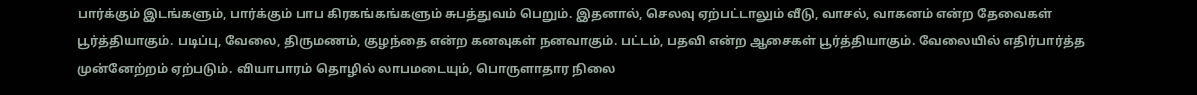பார்க்கும் இடங்களும், பார்க்கும் பாப கிரகங்கங்களும் சுபத்துவம் பெறும். இதனால், செலவு ஏற்பட்டாலும் வீடு, வாசல், வாகனம் என்ற தேவைகள் பூர்த்தியாகும். படிப்பு, வேலை, திருமணம், குழந்தை என்ற கனவுகள் நனவாகும். பட்டம், பதவி என்ற ஆசைகள் பூர்த்தியாகும். வேலையில் எதிர்பார்த்த முன்னேற்றம் ஏற்படும். வியாபாரம் தொழில் லாபமடையும், பொருளாதார நிலை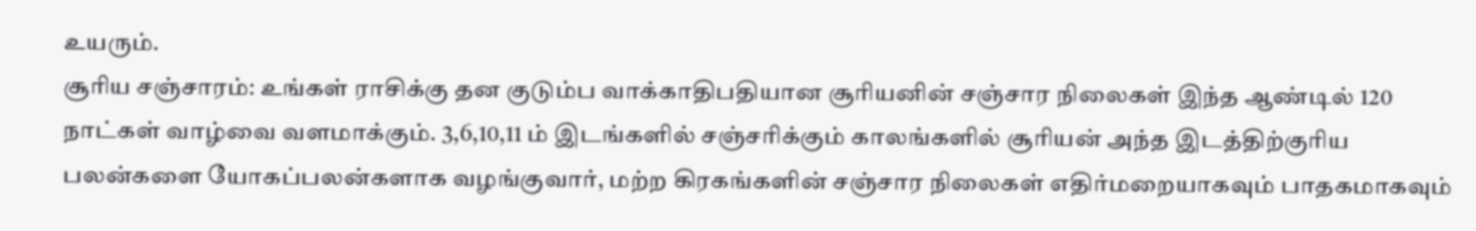உயரும்.
சூரிய சஞ்சாரம்: உங்கள் ராசிக்கு தன குடும்ப வாக்காதிபதியான சூரியனின் சஞ்சார நிலைகள் இந்த ஆண்டில் 120 நாட்கள் வாழ்வை வளமாக்கும். 3,6,10,11 ம் இடங்களில் சஞ்சரிக்கும் காலங்களில் சூரியன் அந்த இடத்திற்குரிய பலன்களை யோகப்பலன்களாக வழங்குவார், மற்ற கிரகங்களின் சஞ்சார நிலைகள் எதிர்மறையாகவும் பாதகமாகவும்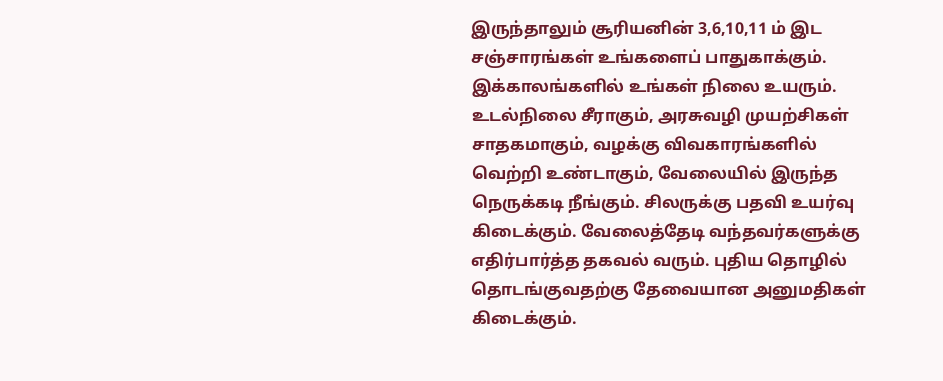இருந்தாலும் சூரியனின் 3,6,10,11 ம் இட சஞ்சாரங்கள் உங்களைப் பாதுகாக்கும். இக்காலங்களில் உங்கள் நிலை உயரும். உடல்நிலை சீராகும், அரசுவழி முயற்சிகள் சாதகமாகும், வழக்கு விவகாரங்களில் வெற்றி உண்டாகும், வேலையில் இருந்த நெருக்கடி நீங்கும். சிலருக்கு பதவி உயர்வு கிடைக்கும். வேலைத்தேடி வந்தவர்களுக்கு எதிர்பார்த்த தகவல் வரும். புதிய தொழில் தொடங்குவதற்கு தேவையான அனுமதிகள் கிடைக்கும்.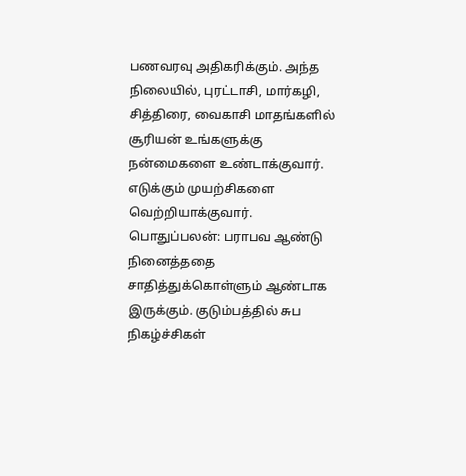பணவரவு அதிகரிக்கும். அந்த நிலையில், புரட்டாசி, மார்கழி, சித்திரை, வைகாசி மாதங்களில் சூரியன் உங்களுக்கு நன்மைகளை உண்டாக்குவார். எடுக்கும் முயற்சிகளை வெற்றியாக்குவார்.
பொதுப்பலன்: பராபவ ஆண்டு நினைத்ததை சாதித்துக்கொள்ளும் ஆண்டாக இருக்கும். குடும்பத்தில் சுப நிகழ்ச்சிகள்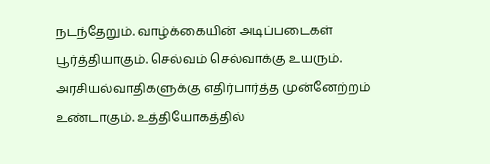நடந்தேறும். வாழ்க்கையின் அடிப்படைகள் பூர்த்தியாகும். செல்வம் செல்வாக்கு உயரும். அரசியல்வாதிகளுக்கு எதிர்பார்த்த முன்னேற்றம் உண்டாகும். உத்தியோகத்தில்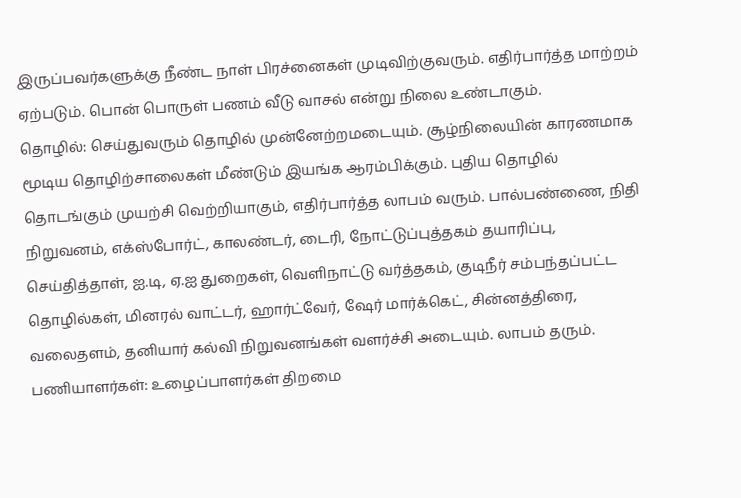இருப்பவர்களுக்கு நீண்ட நாள் பிரச்னைகள் முடிவிற்குவரும். எதிர்பார்த்த மாற்றம் ஏற்படும். பொன் பொருள் பணம் வீடு வாசல் என்று நிலை உண்டாகும்.
தொழில்: செய்துவரும் தொழில் முன்னேற்றமடையும். சூழ்நிலையின் காரணமாக மூடிய தொழிற்சாலைகள் மீண்டும் இயங்க ஆரம்பிக்கும். புதிய தொழில் தொடங்கும் முயற்சி வெற்றியாகும், எதிர்பார்த்த லாபம் வரும். பால்பண்ணை, நிதி நிறுவனம், எக்ஸ்போர்ட், காலண்டர், டைரி, நோட்டுப்புத்தகம் தயாரிப்பு, செய்தித்தாள், ஐ.டி, ஏ.ஐ துறைகள், வெளிநாட்டு வர்த்தகம், குடிநீர் சம்பந்தப்பட்ட தொழில்கள், மினரல் வாட்டர், ஹார்ட்வேர், ஷேர் மார்க்கெட், சின்னத்திரை, வலைதளம், தனியார் கல்வி நிறுவனங்கள் வளர்ச்சி அடையும். லாபம் தரும்.
பணியாளர்கள்: உழைப்பாளர்கள் திறமை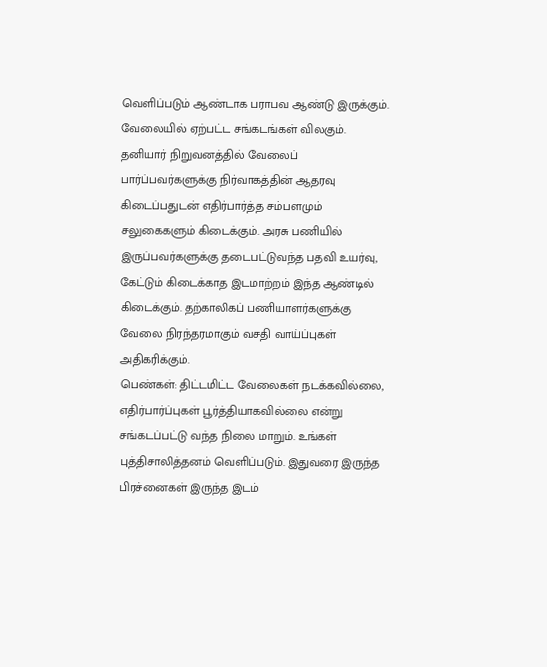வெளிப்படும் ஆண்டாக பராபவ ஆண்டு இருக்கும். வேலையில் ஏற்பட்ட சங்கடங்கள் விலகும். தனியார் நிறுவனத்தில் வேலைப் பார்ப்பவர்களுக்கு நிர்வாகத்தின் ஆதரவு கிடைப்பதுடன் எதிர்பார்த்த சம்பளமும் சலுகைகளும் கிடைக்கும். அரசு பணியில் இருப்பவர்களுக்கு தடைபட்டுவந்த பதவி உயர்வு, கேட்டும் கிடைக்காத இடமாற்றம் இந்த ஆண்டில் கிடைக்கும். தற்காலிகப் பணியாளர்களுக்கு வேலை நிரந்தரமாகும் வசதி வாய்ப்புகள் அதிகரிக்கும்.
பெண்கள்: திட்டமிட்ட வேலைகள் நடக்கவில்லை, எதிர்பார்ப்புகள் பூர்த்தியாகவில்லை என்று சங்கடப்பட்டு வந்த நிலை மாறும். உங்கள் புத்திசாலித்தனம் வெளிப்படும். இதுவரை இருந்த பிரச்னைகள் இருந்த இடம்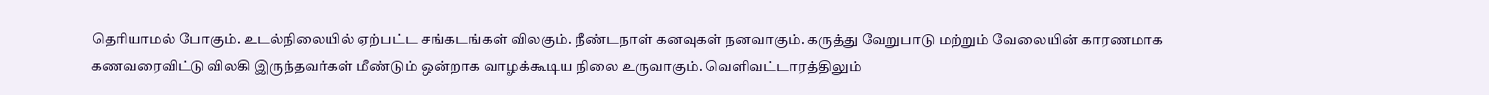தெரியாமல் போகும். உடல்நிலையில் ஏற்பட்ட சங்கடங்கள் விலகும். நீண்டநாள் கனவுகள் நனவாகும். கருத்து வேறுபாடு மற்றும் வேலையின் காரணமாக கணவரைவிட்டு விலகி இருந்தவர்கள் மீண்டும் ஒன்றாக வாழக்கூடிய நிலை உருவாகும். வெளிவட்டாரத்திலும்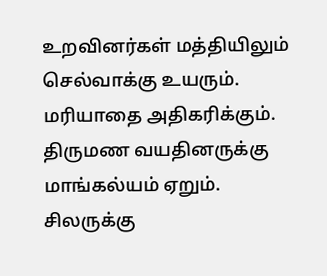உறவினர்கள் மத்தியிலும் செல்வாக்கு உயரும். மரியாதை அதிகரிக்கும். திருமண வயதினருக்கு மாங்கல்யம் ஏறும். சிலருக்கு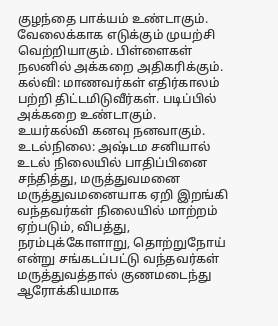குழந்தை பாக்யம் உண்டாகும். வேலைக்காக எடுக்கும் முயற்சி வெற்றியாகும். பிள்ளைகள் நலனில் அக்கறை அதிகரிக்கும்.
கல்வி: மாணவர்கள் எதிர்காலம் பற்றி திட்டமிடுவீர்கள். படிப்பில் அக்கறை உண்டாகும். உயர்கல்வி கனவு நனவாகும்.
உடல்நிலை: அஷ்டம சனியால் உடல் நிலையில் பாதிப்பினை சந்தித்து, மருத்துவமனை மருத்துவமனையாக ஏறி இறங்கி வந்தவர்கள் நிலையில் மாற்றம் ஏற்படும், விபத்து, நரம்புக்கோளாறு, தொற்றுநோய் என்று சங்கடப்பட்டு வந்தவர்கள் மருத்துவத்தால் குணமடைந்து ஆரோக்கியமாக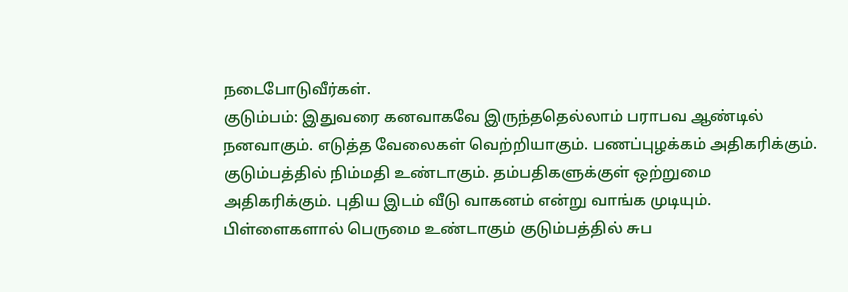நடைபோடுவீர்கள்.
குடும்பம்: இதுவரை கனவாகவே இருந்ததெல்லாம் பராபவ ஆண்டில் நனவாகும். எடுத்த வேலைகள் வெற்றியாகும். பணப்புழக்கம் அதிகரிக்கும். குடும்பத்தில் நிம்மதி உண்டாகும். தம்பதிகளுக்குள் ஒற்றுமை அதிகரிக்கும். புதிய இடம் வீடு வாகனம் என்று வாங்க முடியும். பிள்ளைகளால் பெருமை உண்டாகும் குடும்பத்தில் சுப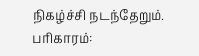நிகழ்ச்சி நடந்தேறும்.
பரிகாரம்: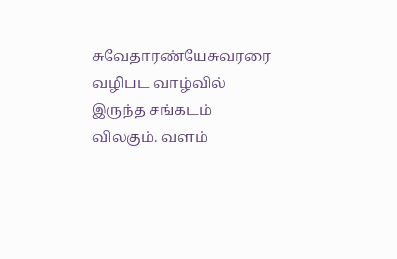சுவேதாரண்யேசுவரரை வழிபட வாழ்வில் இருந்த சங்கடம் விலகும். வளம்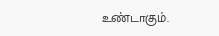உண்டாகும்.